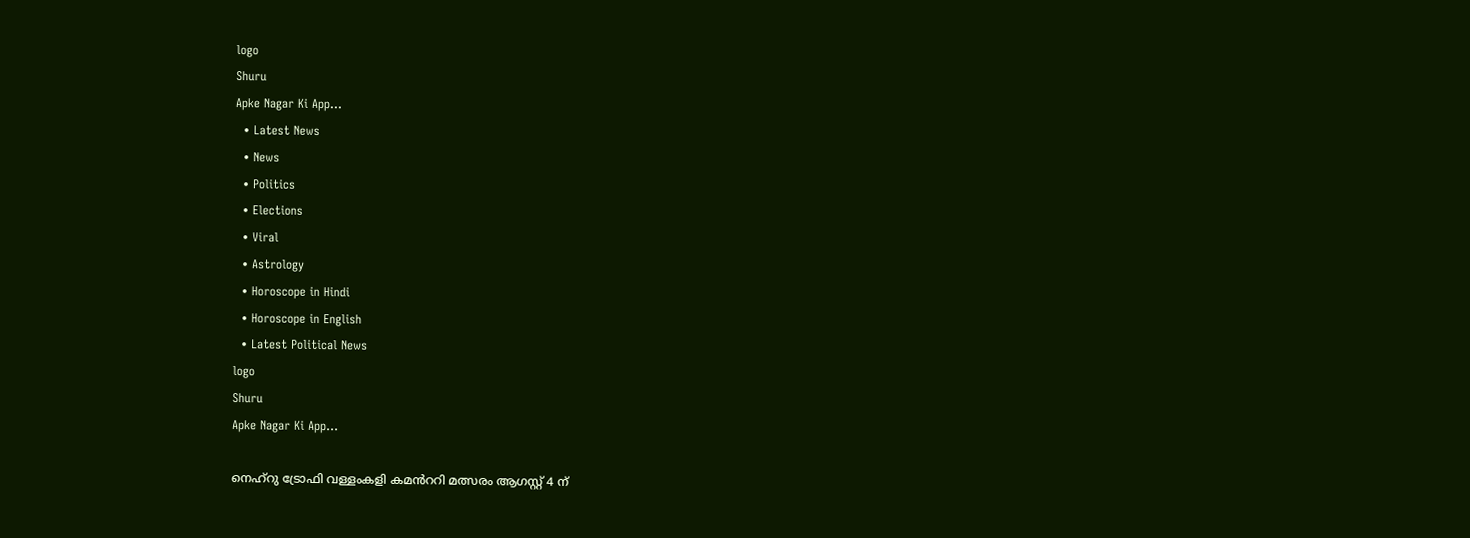logo
Shuru
Apke Nagar Ki App…
  • Latest News
  • News
  • Politics
  • Elections
  • Viral
  • Astrology
  • Horoscope in Hindi
  • Horoscope in English
  • Latest Political News
logo
Shuru
Apke Nagar Ki App…

നെഹ്‌റു ട്രോഫി വള്ളംകളി കമൻററി മത്സരം ആഗസ്റ്റ് 4 ന്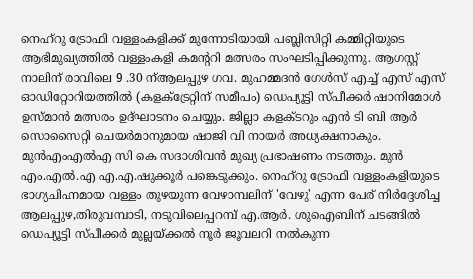നെഹ്‌റു ട്രോഫി വള്ളംകളിക്ക് മുന്നോടിയായി പബ്ലിസിറ്റി കമ്മിറ്റിയുടെ ആഭിമുഖ്യത്തിൽ വള്ളംകളി കമന്ററി മത്സരം സംഘടിപ്പിക്കുന്നു. ആഗസ്റ്റ് നാലിന് രാവിലെ 9 .30 ന്ആലപ്പുഴ ഗവ. മുഹമ്മദൻ ഗേൾസ് എച്ച് എസ് എസ് ഓഡിറ്റോറിയത്തിൽ (കളക്ട്രേറ്റിന് സമീപം) ഡെപ്യൂട്ടി സ്പീക്കർ ഷാനിമോൾ ഉസ്മാൻ മത്സരം ഉദ്ഘാടനം ചെയ്യും. ജില്ലാ കളക്ടറും എൻ ടി ബി ആർ സൊസൈറ്റി ചെയർമാനുമായ ഷാജി വി നായർ അധ്യക്ഷനാകും. മുൻഎംഎൽഎ സി കെ സദാശിവൻ മുഖ്യ പ്രഭാഷണം നടത്തും. മുൻ എം.എൽ.എ എ.എ.ഷുക്കൂർ പങ്കെടുക്കും. നെഹ്‌റു ട്രോഫി വള്ളംകളിയുടെ ഭാഗ്യചിഹ്നമായ വള്ളം തുഴയുന്ന വേഴാമ്പലിന് 'വേഴു' എന്ന പേര് നിർദ്ദേശിച്ച ആലപ്പുഴ,തിരുവമ്പാടി, നടുവിലെപ്പറമ്പ് എ.ആർ. ശുഐബിന് ചടങ്ങിൽ ഡെപ്യൂട്ടി സ്പീക്കർ മുല്ലയ്ക്കൽ നൂർ ജൂവലറി നൽകുന്ന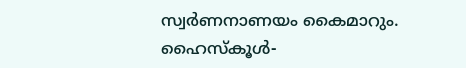സ്വർണനാണയം കൈമാറും. ഹൈസ്‌കൂൾ-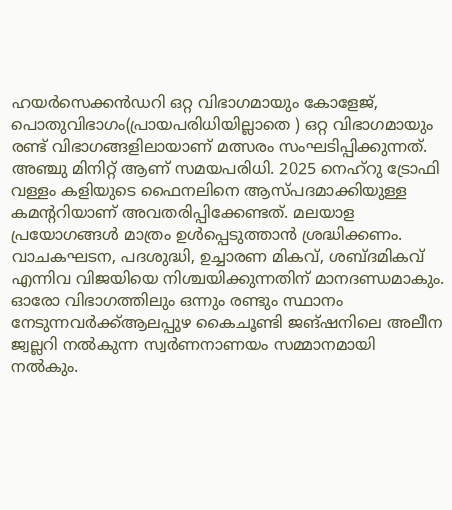ഹയർസെക്കൻഡറി ഒറ്റ വിഭാഗമായും കോളേജ്, പൊതുവിഭാഗം(പ്രായപരിധിയില്ലാതെ ) ഒറ്റ വിഭാഗമായും രണ്ട് വിഭാഗങ്ങളിലായാണ് മത്സരം സംഘടിപ്പിക്കുന്നത്. അഞ്ചു മിനിറ്റ് ആണ് സമയപരിധി. 2025 നെഹ്‌റു ട്രോഫി വള്ളം കളിയുടെ ഫൈനലിനെ ആസ്പദമാക്കിയുള്ള കമന്ററിയാണ് അവതരിപ്പിക്കേണ്ടത്. മലയാള പ്രയോഗങ്ങൾ മാത്രം ഉൾപ്പെടുത്താൻ ശ്രദ്ധിക്കണം. വാചകഘടന, പദശുദ്ധി, ഉച്ചാരണ മികവ്, ശബ്ദമികവ് എന്നിവ വിജയിയെ നിശ്ചയിക്കുന്നതിന് മാനദണ്ഡമാകും. ഓരോ വിഭാഗത്തിലും ഒന്നും രണ്ടും സ്ഥാനം നേടുന്നവർക്ക്ആലപ്പുഴ കൈചൂണ്ടി ജങ്ഷനിലെ അലീന ജ്വല്ലറി നൽകുന്ന സ്വർണനാണയം സമ്മാനമായി നൽകും.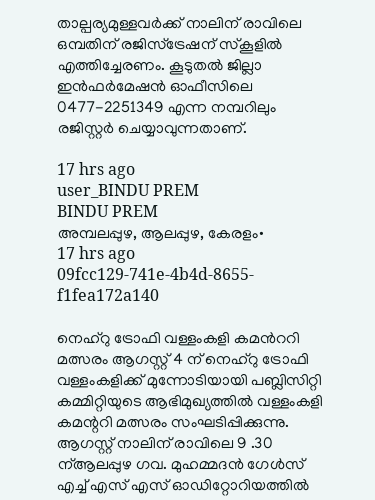താല്പര്യമുള്ളവർക്ക് നാലിന് രാവിലെ ഒമ്പതിന് രജിസ്‌ട്രേഷന് സ്‌കൂളിൽ എത്തിച്ചേരണം. കൂടുതൽ ജില്ലാ ഇൻഫർമേഷൻ ഓഫീസിലെ 0477-2251349 എന്ന നമ്പറിലും രജിസ്റ്റർ ചെയ്യാവുന്നതാണ്.

17 hrs ago
user_BINDU PREM
BINDU PREM
അമ്പലപ്പുഴ, ആലപ്പുഴ, കേരളം•
17 hrs ago
09fcc129-741e-4b4d-8655-f1fea172a140

നെഹ്‌റു ട്രോഫി വള്ളംകളി കമൻററി മത്സരം ആഗസ്റ്റ് 4 ന് നെഹ്‌റു ട്രോഫി വള്ളംകളിക്ക് മുന്നോടിയായി പബ്ലിസിറ്റി കമ്മിറ്റിയുടെ ആഭിമുഖ്യത്തിൽ വള്ളംകളി കമന്ററി മത്സരം സംഘടിപ്പിക്കുന്നു. ആഗസ്റ്റ് നാലിന് രാവിലെ 9 .30 ന്ആലപ്പുഴ ഗവ. മുഹമ്മദൻ ഗേൾസ് എച്ച് എസ് എസ് ഓഡിറ്റോറിയത്തിൽ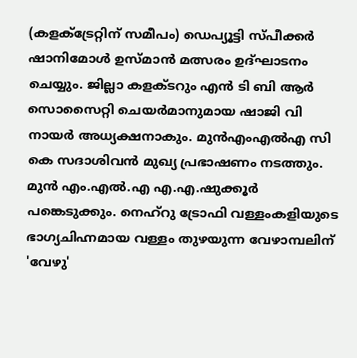(കളക്ട്രേറ്റിന് സമീപം) ഡെപ്യൂട്ടി സ്പീക്കർ ഷാനിമോൾ ഉസ്മാൻ മത്സരം ഉദ്ഘാടനം ചെയ്യും. ജില്ലാ കളക്ടറും എൻ ടി ബി ആർ സൊസൈറ്റി ചെയർമാനുമായ ഷാജി വി നായർ അധ്യക്ഷനാകും. മുൻഎംഎൽഎ സി കെ സദാശിവൻ മുഖ്യ പ്രഭാഷണം നടത്തും. മുൻ എം.എൽ.എ എ.എ.ഷുക്കൂർ പങ്കെടുക്കും. നെഹ്‌റു ട്രോഫി വള്ളംകളിയുടെ ഭാഗ്യചിഹ്നമായ വള്ളം തുഴയുന്ന വേഴാമ്പലിന് 'വേഴു'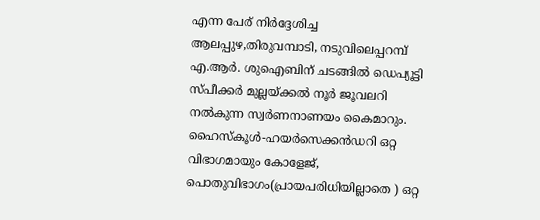എന്ന പേര് നിർദ്ദേശിച്ച ആലപ്പുഴ,തിരുവമ്പാടി, നടുവിലെപ്പറമ്പ് എ.ആർ. ശുഐബിന് ചടങ്ങിൽ ഡെപ്യൂട്ടി സ്പീക്കർ മുല്ലയ്ക്കൽ നൂർ ജൂവലറി നൽകുന്ന സ്വർണനാണയം കൈമാറും. ഹൈസ്‌കൂൾ-ഹയർസെക്കൻഡറി ഒറ്റ വിഭാഗമായും കോളേജ്, പൊതുവിഭാഗം(പ്രായപരിധിയില്ലാതെ ) ഒറ്റ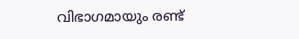വിഭാഗമായും രണ്ട്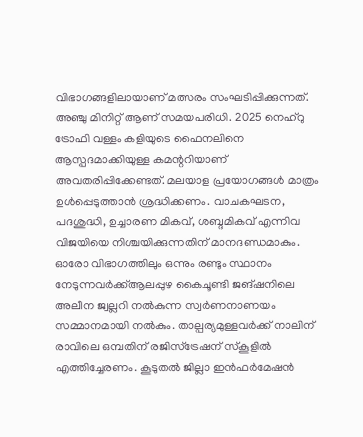വിഭാഗങ്ങളിലായാണ് മത്സരം സംഘടിപ്പിക്കുന്നത്. അഞ്ചു മിനിറ്റ് ആണ് സമയപരിധി. 2025 നെഹ്‌റു ട്രോഫി വള്ളം കളിയുടെ ഫൈനലിനെ ആസ്പദമാക്കിയുള്ള കമന്ററിയാണ് അവതരിപ്പിക്കേണ്ടത്. മലയാള പ്രയോഗങ്ങൾ മാത്രം ഉൾപ്പെടുത്താൻ ശ്രദ്ധിക്കണം. വാചകഘടന, പദശുദ്ധി, ഉച്ചാരണ മികവ്, ശബ്ദമികവ് എന്നിവ വിജയിയെ നിശ്ചയിക്കുന്നതിന് മാനദണ്ഡമാകും. ഓരോ വിഭാഗത്തിലും ഒന്നും രണ്ടും സ്ഥാനം നേടുന്നവർക്ക്ആലപ്പുഴ കൈചൂണ്ടി ജങ്ഷനിലെ അലീന ജ്വല്ലറി നൽകുന്ന സ്വർണനാണയം സമ്മാനമായി നൽകും. താല്പര്യമുള്ളവർക്ക് നാലിന് രാവിലെ ഒമ്പതിന് രജിസ്‌ട്രേഷന് സ്‌കൂളിൽ എത്തിച്ചേരണം. കൂടുതൽ ജില്ലാ ഇൻഫർമേഷൻ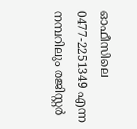ഓഫീസിലെ 0477-2251349 എന്ന നമ്പറിലും രജിസ്റ്റർ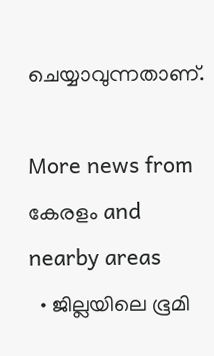ചെയ്യാവുന്നതാണ്.

More news from കേരളം and nearby areas
  • ജില്ലയിലെ ഭൂമി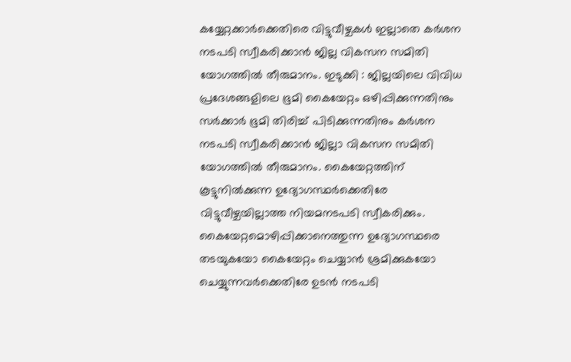കയ്യേറ്റക്കാർക്കെതിരെ വിട്ടുവീഴ്ചകൾ ഇല്ലാതെ കർശന നടപടി സ്വീകരിക്കാൻ ജില്ല വികസന സമിതി യോഗത്തിൽ തീരുമാനം. ഇടുക്കി : ജില്ലയിലെ വിവിധ പ്രദേശങ്ങളിലെ ഭൂമി കൈയേറ്റം ഒഴിപ്പിക്കുന്നതിനും സര്‍ക്കാര്‍ ഭൂമി തിരിച്ച് പിടിക്കുന്നതിനും കര്‍ശന നടപടി സ്വീകരിക്കാന്‍ ജില്ലാ വികസന സമിതി യോഗത്തില്‍ തീരുമാനം. കൈയേറ്റത്തിന് കൂട്ടുനില്‍ക്കുന്ന ഉദ്യോഗസ്ഥര്‍ക്കെതിരേ വിട്ടുവീഴ്ചയില്ലാത്ത നിയമനടപടി സ്വീകരിക്കും. കൈയേറ്റമൊഴിപ്പിക്കാനെത്തുന്ന ഉദ്യോഗസ്ഥരെ തടയുകയോ കൈയേറ്റം ചെയ്യാന്‍ ശ്രമിക്കുകയോ ചെയ്യുന്നവര്‍ക്കെതിരേ ഉടന്‍ നടപടി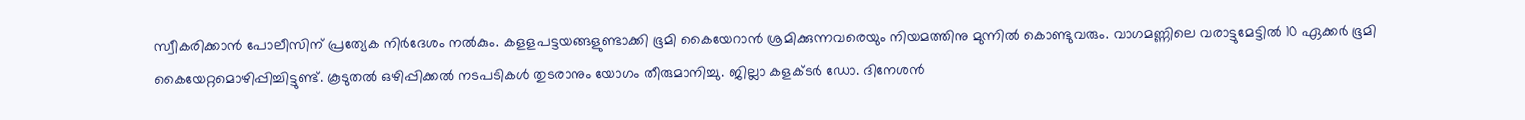സ്വീകരിക്കാന്‍ പോലീസിന് പ്രത്യേക നിര്‍ദേശം നല്‍കും. കളളപട്ടയങ്ങളുണ്ടാക്കി ഭൂമി കൈയേറാന്‍ ശ്രമിക്കുന്നവരെയും നിയമത്തിനു മുന്നില്‍ കൊണ്ടുവരും. വാഗമണ്ണിലെ വരാട്ടുമേട്ടില്‍ 10 ഏക്കര്‍ ഭൂമി കൈയേറ്റമൊഴിപ്പിച്ചിട്ടുണ്ട്. കൂടുതല്‍ ഒഴിപ്പിക്കല്‍ നടപടികള്‍ തുടരാനും യോഗം തീരുമാനിച്ചു. ജില്ലാ കളക്ടര്‍ ഡോ. ദിനേശന്‍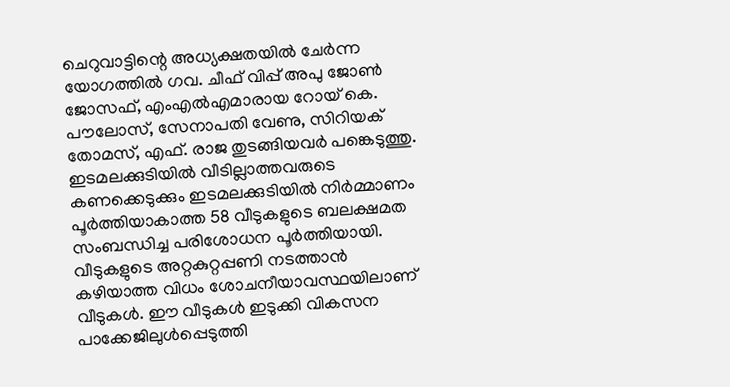ചെറുവാട്ടിന്റെ അധ്യക്ഷതയില്‍ ചേര്‍ന്ന യോഗത്തില്‍ ഗവ. ചീഫ് വിപ്പ് അപു ജോണ്‍ ജോസഫ്, എംഎല്‍എമാരായ റോയ് കെ. പൗലോസ്, സേനാപതി വേണു, സിറിയക് തോമസ്, എഫ്. രാജ തുടങ്ങിയവര്‍ പങ്കെടുത്തു. ഇടമലക്കുടിയില്‍ വീടില്ലാത്തവരുടെ കണക്കെടുക്കും ഇടമലക്കുടിയില്‍ നിര്‍മ്മാണം പൂര്‍ത്തിയാകാത്ത 58 വീടുകളുടെ ബലക്ഷമത സംബന്ധിച്ച പരിശോധന പൂര്‍ത്തിയായി. വീടുകളുടെ അറ്റകുറ്റപ്പണി നടത്താന്‍ കഴിയാത്ത വിധം ശോചനീയാവസ്ഥയിലാണ് വീടുകള്‍. ഈ വീടുകള്‍ ഇടുക്കി വികസന പാക്കേജിലുള്‍പ്പെടുത്തി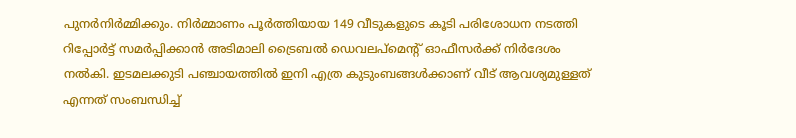പുനര്‍നിര്‍മ്മിക്കും. നിര്‍മ്മാണം പൂര്‍ത്തിയായ 149 വീടുകളുടെ കൂടി പരിശോധന നടത്തി റിപ്പോര്‍ട്ട് സമര്‍പ്പിക്കാന്‍ അടിമാലി ട്രൈബല്‍ ഡെവലപ്‌മെന്റ് ഓഫീസര്‍ക്ക് നിര്‍ദേശം നല്‍കി. ഇടമലക്കുടി പഞ്ചായത്തില്‍ ഇനി എത്ര കുടുംബങ്ങള്‍ക്കാണ് വീട് ആവശ്യമുള്ളത് എന്നത് സംബന്ധിച്ച്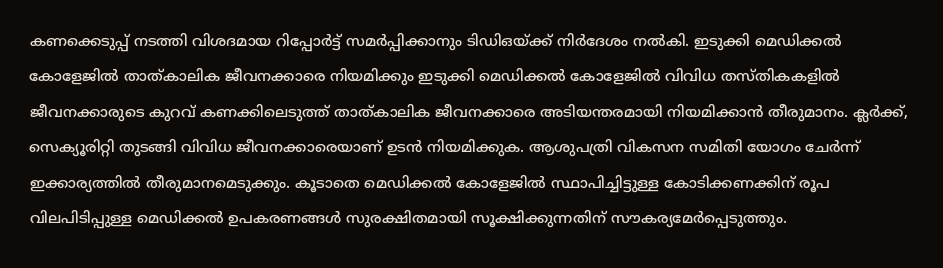കണക്കെടുപ്പ് നടത്തി വിശദമായ റിപ്പോര്‍ട്ട് സമര്‍പ്പിക്കാനും ടിഡിഒയ്ക്ക് നിര്‍ദേശം നല്‍കി. ഇടുക്കി മെഡിക്കല്‍ കോളേജില്‍ താത്കാലിക ജീവനക്കാരെ നിയമിക്കും ഇടുക്കി മെഡിക്കല്‍ കോളേജില്‍ വിവിധ തസ്തികകളില്‍ ജീവനക്കാരുടെ കുറവ് കണക്കിലെടുത്ത് താത്കാലിക ജീവനക്കാരെ അടിയന്തരമായി നിയമിക്കാന്‍ തീരുമാനം. ക്ലര്‍ക്ക്, സെക്യൂരിറ്റി തുടങ്ങി വിവിധ ജീവനക്കാരെയാണ് ഉടന്‍ നിയമിക്കുക. ആശുപത്രി വികസന സമിതി യോഗം ചേര്‍ന്ന് ഇക്കാര്യത്തില്‍ തീരുമാനമെടുക്കും. കൂടാതെ മെഡിക്കല്‍ കോളേജില്‍ സ്ഥാപിച്ചിട്ടുള്ള കോടിക്കണക്കിന് രൂപ വിലപിടിപ്പുള്ള മെഡിക്കല്‍ ഉപകരണങ്ങള്‍ സുരക്ഷിതമായി സൂക്ഷിക്കുന്നതിന് സൗകര്യമേര്‍പ്പെടുത്തും.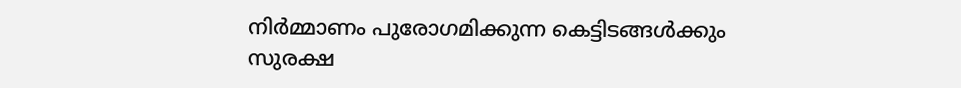നിര്‍മ്മാണം പുരോഗമിക്കുന്ന കെട്ടിടങ്ങള്‍ക്കും സുരക്ഷ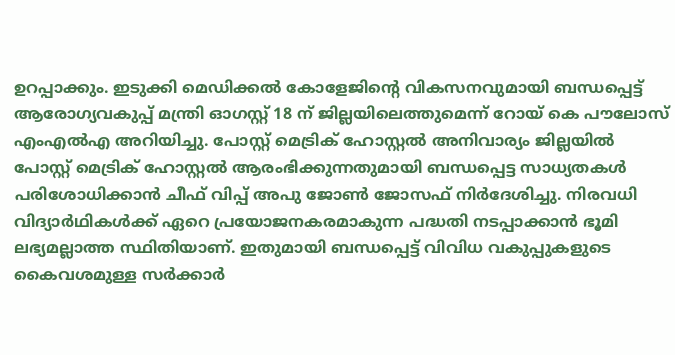ഉറപ്പാക്കും. ഇടുക്കി മെഡിക്കല്‍ കോളേജിന്റെ വികസനവുമായി ബന്ധപ്പെട്ട് ആരോഗ്യവകുപ്പ് മന്ത്രി ഓഗസ്റ്റ് 18 ന് ജില്ലയിലെത്തുമെന്ന് റോയ് കെ പൗലോസ് എംഎല്‍എ അറിയിച്ചു. പോസ്റ്റ് മെട്രിക് ഹോസ്റ്റല്‍ അനിവാര്യം ജില്ലയില്‍ പോസ്റ്റ് മെട്രിക് ഹോസ്റ്റല്‍ ആരംഭിക്കുന്നതുമായി ബന്ധപ്പെട്ട സാധ്യതകള്‍ പരിശോധിക്കാന്‍ ചീഫ് വിപ്പ് അപു ജോണ്‍ ജോസഫ് നിര്‍ദേശിച്ചു. നിരവധി വിദ്യാര്‍ഥികള്‍ക്ക് ഏറെ പ്രയോജനകരമാകുന്ന പദ്ധതി നടപ്പാക്കാന്‍ ഭൂമി ലഭ്യമല്ലാത്ത സ്ഥിതിയാണ്. ഇതുമായി ബന്ധപ്പെട്ട് വിവിധ വകുപ്പുകളുടെ കൈവശമുള്ള സര്‍ക്കാര്‍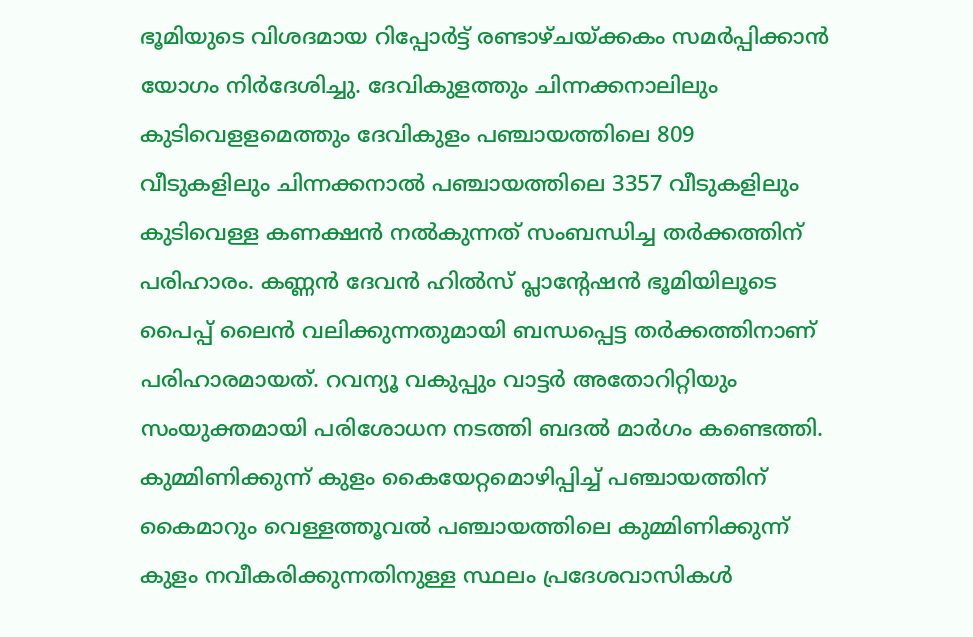ഭൂമിയുടെ വിശദമായ റിപ്പോര്‍ട്ട് രണ്ടാഴ്ചയ്ക്കകം സമര്‍പ്പിക്കാന്‍ യോഗം നിര്‍ദേശിച്ചു. ദേവികുളത്തും ചിന്നക്കനാലിലും കുടിവെളളമെത്തും ദേവികുളം പഞ്ചായത്തിലെ 809 വീടുകളിലും ചിന്നക്കനാല്‍ പഞ്ചായത്തിലെ 3357 വീടുകളിലും കുടിവെള്ള കണക്ഷന്‍ നല്‍കുന്നത് സംബന്ധിച്ച തര്‍ക്കത്തിന് പരിഹാരം. കണ്ണന്‍ ദേവന്‍ ഹില്‍സ് പ്ലാന്റേഷന്‍ ഭൂമിയിലൂടെ പൈപ്പ് ലൈന്‍ വലിക്കുന്നതുമായി ബന്ധപ്പെട്ട തര്‍ക്കത്തിനാണ് പരിഹാരമായത്. റവന്യൂ വകുപ്പും വാട്ടര്‍ അതോറിറ്റിയും സംയുക്തമായി പരിശോധന നടത്തി ബദല്‍ മാര്‍ഗം കണ്ടെത്തി. കുമ്മിണിക്കുന്ന് കുളം കൈയേറ്റമൊഴിപ്പിച്ച് പഞ്ചായത്തിന് കൈമാറും വെള്ളത്തൂവല്‍ പഞ്ചായത്തിലെ കുമ്മിണിക്കുന്ന് കുളം നവീകരിക്കുന്നതിനുള്ള സ്ഥലം പ്രദേശവാസികള്‍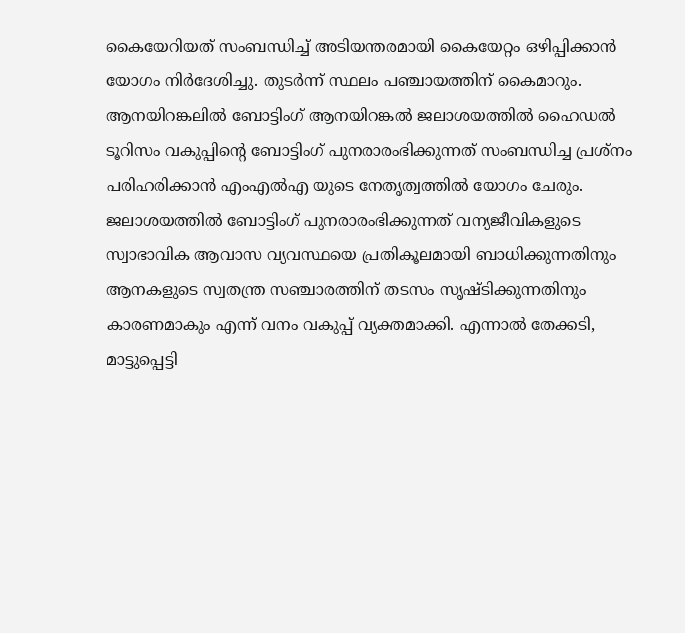കൈയേറിയത് സംബന്ധിച്ച് അടിയന്തരമായി കൈയേറ്റം ഒഴിപ്പിക്കാന്‍ യോഗം നിര്‍ദേശിച്ചു. തുടര്‍ന്ന് സ്ഥലം പഞ്ചായത്തിന് കൈമാറും. ആനയിറങ്കലില്‍ ബോട്ടിംഗ് ആനയിറങ്കല്‍ ജലാശയത്തില്‍ ഹൈഡല്‍ ടൂറിസം വകുപ്പിന്റെ ബോട്ടിംഗ് പുനരാരംഭിക്കുന്നത് സംബന്ധിച്ച പ്രശ്‌നം പരിഹരിക്കാന്‍ എംഎല്‍എ യുടെ നേതൃത്വത്തില്‍ യോഗം ചേരും. ജലാശയത്തില്‍ ബോട്ടിംഗ് പുനരാരംഭിക്കുന്നത് വന്യജീവികളുടെ സ്വാഭാവിക ആവാസ വ്യവസ്ഥയെ പ്രതികൂലമായി ബാധിക്കുന്നതിനും ആനകളുടെ സ്വതന്ത്ര സഞ്ചാരത്തിന് തടസം സൃഷ്ടിക്കുന്നതിനും കാരണമാകും എന്ന് വനം വകുപ്പ് വ്യക്തമാക്കി. എന്നാല്‍ തേക്കടി, മാട്ടുപ്പെട്ടി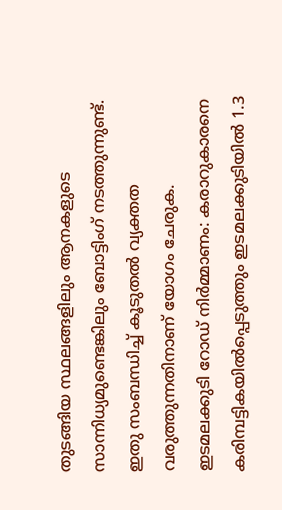തുടങ്ങിയ സ്ഥലങ്ങളിലും ആനകളുടെ സാന്നിധ്യമുണ്ടെങ്കിലും ബോട്ടിംഗ് നടത്തുന്നുണ്ട്. ഇതു സംബന്ധിച്ച് കൂടുതല്‍ വ്യക്തത വരുത്തുന്നതിനാണ് യോഗം ചേരുക. ഇടമലക്കുടി റോഡ് നിര്‍മ്മാണം: കരാറുകാരനെ കരിമ്പട്ടികയില്‍പ്പെടുത്തും ഇടമലക്കുടിയില്‍ 1.3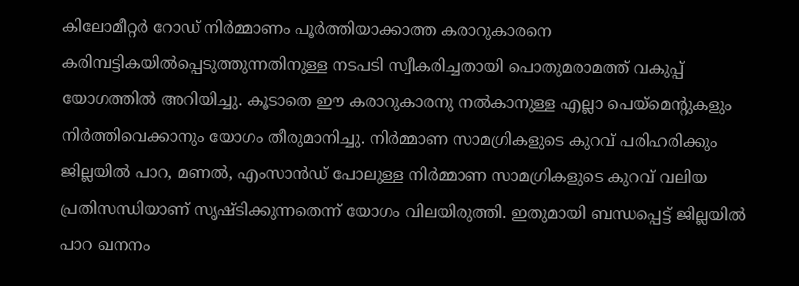കിലോമീറ്റര്‍ റോഡ് നിര്‍മ്മാണം പൂര്‍ത്തിയാക്കാത്ത കരാറുകാരനെ കരിമ്പട്ടികയില്‍പ്പെടുത്തുന്നതിനുള്ള നടപടി സ്വീകരിച്ചതായി പൊതുമരാമത്ത് വകുപ്പ് യോഗത്തില്‍ അറിയിച്ചു. കൂടാതെ ഈ കരാറുകാരനു നല്‍കാനുള്ള എല്ലാ പെയ്‌മെന്റുകളും നിര്‍ത്തിവെക്കാനും യോഗം തീരുമാനിച്ചു. നിര്‍മ്മാണ സാമഗ്രികളുടെ കുറവ് പരിഹരിക്കും ജില്ലയില്‍ പാറ, മണല്‍, എംസാന്‍ഡ് പോലുള്ള നിര്‍മ്മാണ സാമഗ്രികളുടെ കുറവ് വലിയ പ്രതിസന്ധിയാണ് സൃഷ്ടിക്കുന്നതെന്ന് യോഗം വിലയിരുത്തി. ഇതുമായി ബന്ധപ്പെട്ട് ജില്ലയില്‍ പാറ ഖനനം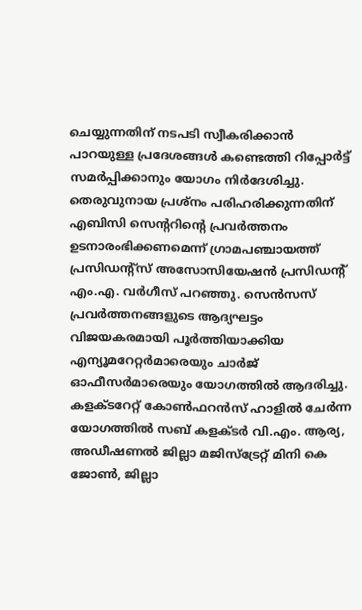ചെയ്യുന്നതിന് നടപടി സ്വീകരിക്കാന്‍ പാറയുള്ള പ്രദേശങ്ങള്‍ കണ്ടെത്തി റിപ്പോര്‍ട്ട് സമര്‍പ്പിക്കാനും യോഗം നിര്‍ദേശിച്ചു. തെരുവുനായ പ്രശ്‌നം പരിഹരിക്കുന്നതിന് എബിസി സെന്ററിന്റെ പ്രവര്‍ത്തനം ഉടനാരംഭിക്കണമെന്ന് ഗ്രാമപഞ്ചായത്ത് പ്രസിഡന്റ്‌സ് അസോസിയേഷന്‍ പ്രസിഡന്റ് എം.എ. വര്‍ഗീസ് പറഞ്ഞു. സെന്‍സസ് പ്രവര്‍ത്തനങ്ങളുടെ ആദ്യഘട്ടം വിജയകരമായി പൂര്‍ത്തിയാക്കിയ എന്യൂമറേറ്റര്‍മാരെയും ചാര്‍ജ് ഓഫീസര്‍മാരെയും യോഗത്തില്‍ ആദരിച്ചു. കളക്ടറേറ്റ് കോണ്‍ഫറന്‍സ് ഹാളില്‍ ചേര്‍ന്ന യോഗത്തില്‍ സബ് കളക്ടര്‍ വി.എം. ആര്യ, അഡീഷണല്‍ ജില്ലാ മജിസ്‌ട്രേറ്റ് മിനി കെ ജോണ്‍, ജില്ലാ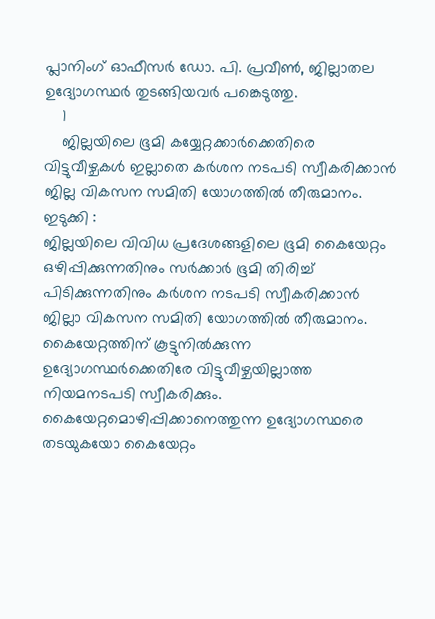പ്ലാനിംഗ് ഓഫീസര്‍ ഡോ. പി. പ്രവീണ്‍, ജില്ലാതല ഉദ്യോഗസ്ഥര്‍ തുടങ്ങിയവര്‍ പങ്കെടുത്തു.
    1
    ജില്ലയിലെ ഭൂമി കയ്യേറ്റക്കാർക്കെതിരെ വിട്ടുവീഴ്ചകൾ ഇല്ലാതെ കർശന നടപടി സ്വീകരിക്കാൻ ജില്ല വികസന സമിതി യോഗത്തിൽ തീരുമാനം.
ഇടുക്കി :
ജില്ലയിലെ വിവിധ പ്രദേശങ്ങളിലെ ഭൂമി കൈയേറ്റം ഒഴിപ്പിക്കുന്നതിനും സര്‍ക്കാര്‍ ഭൂമി തിരിച്ച് പിടിക്കുന്നതിനും കര്‍ശന നടപടി സ്വീകരിക്കാന്‍ ജില്ലാ വികസന സമിതി യോഗത്തില്‍ തീരുമാനം. കൈയേറ്റത്തിന് കൂട്ടുനില്‍ക്കുന്ന ഉദ്യോഗസ്ഥര്‍ക്കെതിരേ വിട്ടുവീഴ്ചയില്ലാത്ത നിയമനടപടി സ്വീകരിക്കും. കൈയേറ്റമൊഴിപ്പിക്കാനെത്തുന്ന ഉദ്യോഗസ്ഥരെ തടയുകയോ കൈയേറ്റം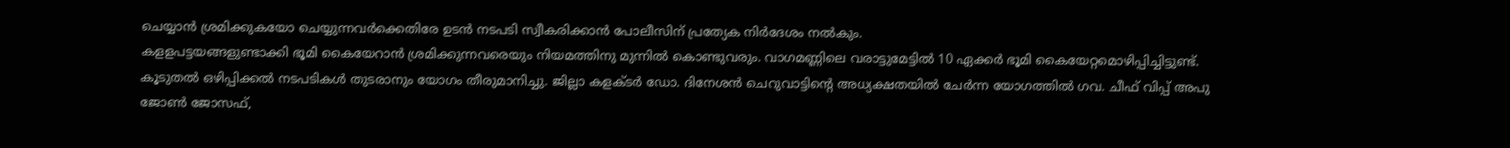ചെയ്യാന്‍ ശ്രമിക്കുകയോ ചെയ്യുന്നവര്‍ക്കെതിരേ ഉടന്‍ നടപടി സ്വീകരിക്കാന്‍ പോലീസിന് പ്രത്യേക നിര്‍ദേശം നല്‍കും.
കളളപട്ടയങ്ങളുണ്ടാക്കി ഭൂമി കൈയേറാന്‍ ശ്രമിക്കുന്നവരെയും നിയമത്തിനു മുന്നില്‍ കൊണ്ടുവരും. വാഗമണ്ണിലെ വരാട്ടുമേട്ടില്‍ 10 ഏക്കര്‍ ഭൂമി കൈയേറ്റമൊഴിപ്പിച്ചിട്ടുണ്ട്. കൂടുതല്‍ ഒഴിപ്പിക്കല്‍ നടപടികള്‍ തുടരാനും യോഗം തീരുമാനിച്ചു. ജില്ലാ കളക്ടര്‍ ഡോ. ദിനേശന്‍ ചെറുവാട്ടിന്റെ അധ്യക്ഷതയില്‍ ചേര്‍ന്ന യോഗത്തില്‍ ഗവ. ചീഫ് വിപ്പ് അപു ജോണ്‍ ജോസഫ്,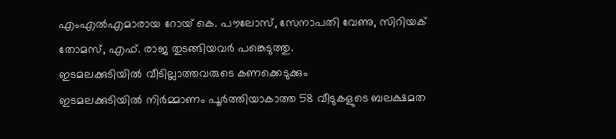എംഎല്‍എമാരായ റോയ് കെ. പൗലോസ്, സേനാപതി വേണു, സിറിയക് തോമസ്, എഫ്. രാജ തുടങ്ങിയവര്‍ പങ്കെടുത്തു.
ഇടമലക്കുടിയില്‍ വീടില്ലാത്തവരുടെ കണക്കെടുക്കും
ഇടമലക്കുടിയില്‍ നിര്‍മ്മാണം പൂര്‍ത്തിയാകാത്ത 58 വീടുകളുടെ ബലക്ഷമത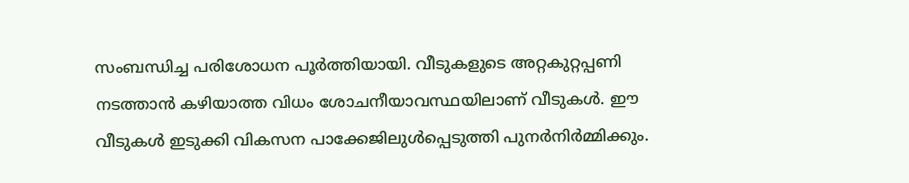സംബന്ധിച്ച പരിശോധന പൂര്‍ത്തിയായി. വീടുകളുടെ അറ്റകുറ്റപ്പണി നടത്താന്‍ കഴിയാത്ത വിധം ശോചനീയാവസ്ഥയിലാണ് വീടുകള്‍. ഈ വീടുകള്‍ ഇടുക്കി വികസന പാക്കേജിലുള്‍പ്പെടുത്തി പുനര്‍നിര്‍മ്മിക്കും.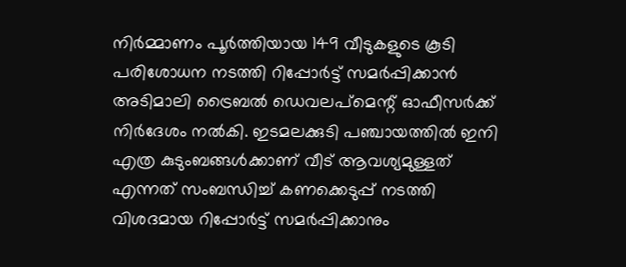നിര്‍മ്മാണം പൂര്‍ത്തിയായ 149 വീടുകളുടെ കൂടി പരിശോധന നടത്തി റിപ്പോര്‍ട്ട് സമര്‍പ്പിക്കാന്‍ അടിമാലി ട്രൈബല്‍ ഡെവലപ്‌മെന്റ് ഓഫീസര്‍ക്ക് നിര്‍ദേശം നല്‍കി. ഇടമലക്കുടി പഞ്ചായത്തില്‍ ഇനി എത്ര കുടുംബങ്ങള്‍ക്കാണ് വീട് ആവശ്യമുള്ളത് എന്നത് സംബന്ധിച്ച് കണക്കെടുപ്പ് നടത്തി വിശദമായ റിപ്പോര്‍ട്ട് സമര്‍പ്പിക്കാനും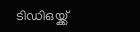ടിഡിഒയ്ക്ക്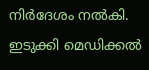നിര്‍ദേശം നല്‍കി.
ഇടുക്കി മെഡിക്കല്‍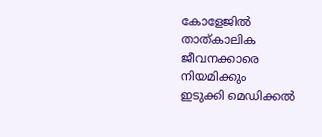കോളേജില്‍ താത്കാലിക ജീവനക്കാരെ നിയമിക്കും
ഇടുക്കി മെഡിക്കല്‍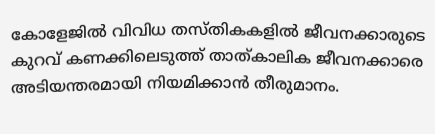കോളേജില്‍ വിവിധ തസ്തികകളില്‍ ജീവനക്കാരുടെ കുറവ് കണക്കിലെടുത്ത് താത്കാലിക ജീവനക്കാരെ അടിയന്തരമായി നിയമിക്കാന്‍ തീരുമാനം.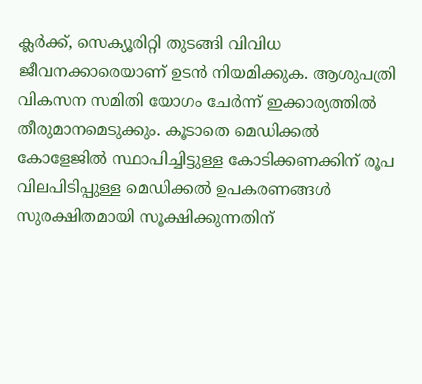ക്ലര്‍ക്ക്, സെക്യൂരിറ്റി തുടങ്ങി വിവിധ ജീവനക്കാരെയാണ് ഉടന്‍ നിയമിക്കുക. ആശുപത്രി വികസന സമിതി യോഗം ചേര്‍ന്ന് ഇക്കാര്യത്തില്‍ തീരുമാനമെടുക്കും. കൂടാതെ മെഡിക്കല്‍ കോളേജില്‍ സ്ഥാപിച്ചിട്ടുള്ള കോടിക്കണക്കിന് രൂപ വിലപിടിപ്പുള്ള മെഡിക്കല്‍ ഉപകരണങ്ങള്‍ സുരക്ഷിതമായി സൂക്ഷിക്കുന്നതിന്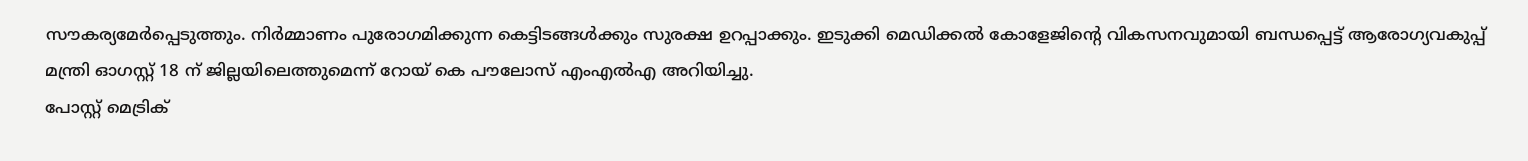സൗകര്യമേര്‍പ്പെടുത്തും. നിര്‍മ്മാണം പുരോഗമിക്കുന്ന കെട്ടിടങ്ങള്‍ക്കും സുരക്ഷ ഉറപ്പാക്കും. ഇടുക്കി മെഡിക്കല്‍ കോളേജിന്റെ വികസനവുമായി ബന്ധപ്പെട്ട് ആരോഗ്യവകുപ്പ് മന്ത്രി ഓഗസ്റ്റ് 18 ന് ജില്ലയിലെത്തുമെന്ന് റോയ് കെ പൗലോസ് എംഎല്‍എ അറിയിച്ചു.
പോസ്റ്റ് മെട്രിക്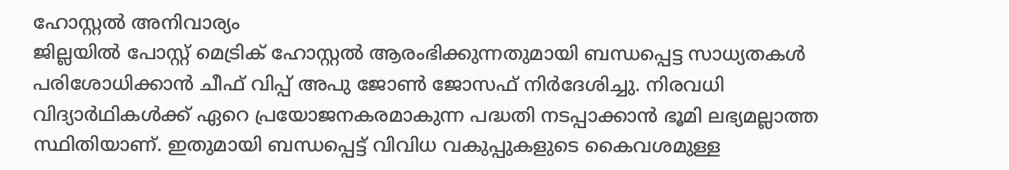ഹോസ്റ്റല്‍ അനിവാര്യം
ജില്ലയില്‍ പോസ്റ്റ് മെട്രിക് ഹോസ്റ്റല്‍ ആരംഭിക്കുന്നതുമായി ബന്ധപ്പെട്ട സാധ്യതകള്‍ പരിശോധിക്കാന്‍ ചീഫ് വിപ്പ് അപു ജോണ്‍ ജോസഫ് നിര്‍ദേശിച്ചു. നിരവധി വിദ്യാര്‍ഥികള്‍ക്ക് ഏറെ പ്രയോജനകരമാകുന്ന പദ്ധതി നടപ്പാക്കാന്‍ ഭൂമി ലഭ്യമല്ലാത്ത സ്ഥിതിയാണ്. ഇതുമായി ബന്ധപ്പെട്ട് വിവിധ വകുപ്പുകളുടെ കൈവശമുള്ള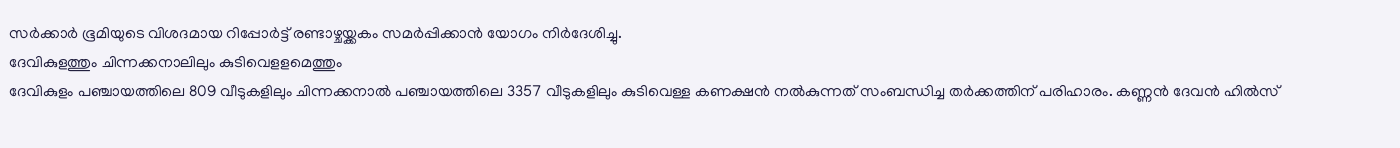സര്‍ക്കാര്‍ ഭൂമിയുടെ വിശദമായ റിപ്പോര്‍ട്ട് രണ്ടാഴ്ചയ്ക്കകം സമര്‍പ്പിക്കാന്‍ യോഗം നിര്‍ദേശിച്ചു.
ദേവികുളത്തും ചിന്നക്കനാലിലും കുടിവെളളമെത്തും
ദേവികുളം പഞ്ചായത്തിലെ 809 വീടുകളിലും ചിന്നക്കനാല്‍ പഞ്ചായത്തിലെ 3357 വീടുകളിലും കുടിവെള്ള കണക്ഷന്‍ നല്‍കുന്നത് സംബന്ധിച്ച തര്‍ക്കത്തിന് പരിഹാരം. കണ്ണന്‍ ദേവന്‍ ഹില്‍സ്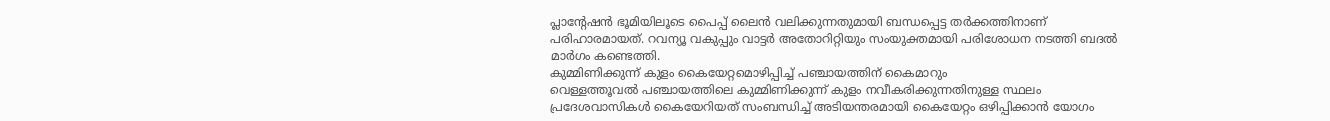പ്ലാന്റേഷന്‍ ഭൂമിയിലൂടെ പൈപ്പ് ലൈന്‍ വലിക്കുന്നതുമായി ബന്ധപ്പെട്ട തര്‍ക്കത്തിനാണ് പരിഹാരമായത്. റവന്യൂ വകുപ്പും വാട്ടര്‍ അതോറിറ്റിയും സംയുക്തമായി പരിശോധന നടത്തി ബദല്‍ മാര്‍ഗം കണ്ടെത്തി.
കുമ്മിണിക്കുന്ന് കുളം കൈയേറ്റമൊഴിപ്പിച്ച് പഞ്ചായത്തിന് കൈമാറും
വെള്ളത്തൂവല്‍ പഞ്ചായത്തിലെ കുമ്മിണിക്കുന്ന് കുളം നവീകരിക്കുന്നതിനുള്ള സ്ഥലം പ്രദേശവാസികള്‍ കൈയേറിയത് സംബന്ധിച്ച് അടിയന്തരമായി കൈയേറ്റം ഒഴിപ്പിക്കാന്‍ യോഗം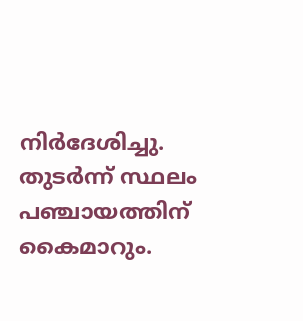നിര്‍ദേശിച്ചു. തുടര്‍ന്ന് സ്ഥലം പഞ്ചായത്തിന് കൈമാറും.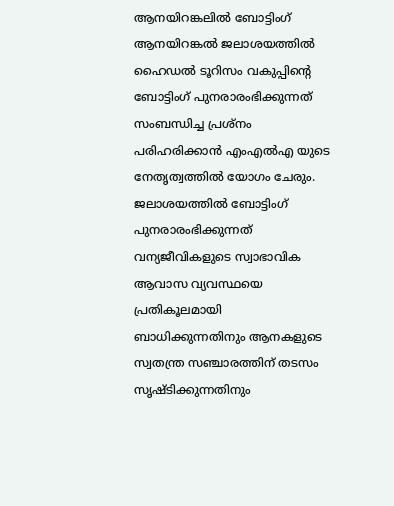ആനയിറങ്കലില്‍ ബോട്ടിംഗ്
ആനയിറങ്കല്‍ ജലാശയത്തില്‍ ഹൈഡല്‍ ടൂറിസം വകുപ്പിന്റെ ബോട്ടിംഗ് പുനരാരംഭിക്കുന്നത് സംബന്ധിച്ച പ്രശ്‌നം പരിഹരിക്കാന്‍ എംഎല്‍എ യുടെ നേതൃത്വത്തില്‍ യോഗം ചേരും. ജലാശയത്തില്‍ ബോട്ടിംഗ് പുനരാരംഭിക്കുന്നത് വന്യജീവികളുടെ സ്വാഭാവിക ആവാസ വ്യവസ്ഥയെ പ്രതികൂലമായി ബാധിക്കുന്നതിനും ആനകളുടെ സ്വതന്ത്ര സഞ്ചാരത്തിന് തടസം സൃഷ്ടിക്കുന്നതിനും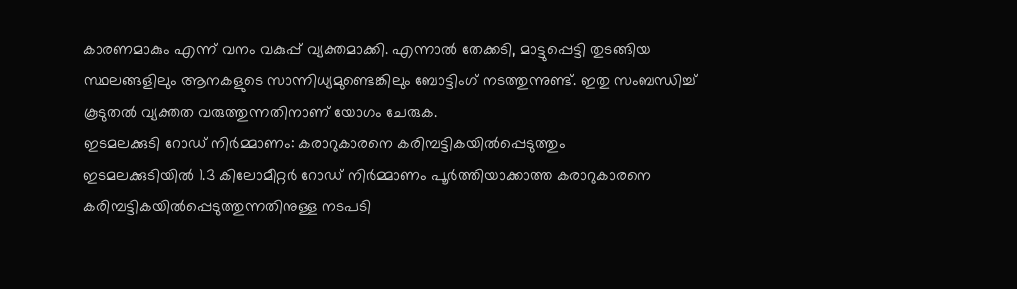കാരണമാകും എന്ന് വനം വകുപ്പ് വ്യക്തമാക്കി. എന്നാല്‍ തേക്കടി, മാട്ടുപ്പെട്ടി തുടങ്ങിയ സ്ഥലങ്ങളിലും ആനകളുടെ സാന്നിധ്യമുണ്ടെങ്കിലും ബോട്ടിംഗ് നടത്തുന്നുണ്ട്. ഇതു സംബന്ധിച്ച് കൂടുതല്‍ വ്യക്തത വരുത്തുന്നതിനാണ് യോഗം ചേരുക.
ഇടമലക്കുടി റോഡ് നിര്‍മ്മാണം: കരാറുകാരനെ കരിമ്പട്ടികയില്‍പ്പെടുത്തും
ഇടമലക്കുടിയില്‍ 1.3 കിലോമീറ്റര്‍ റോഡ് നിര്‍മ്മാണം പൂര്‍ത്തിയാക്കാത്ത കരാറുകാരനെ കരിമ്പട്ടികയില്‍പ്പെടുത്തുന്നതിനുള്ള നടപടി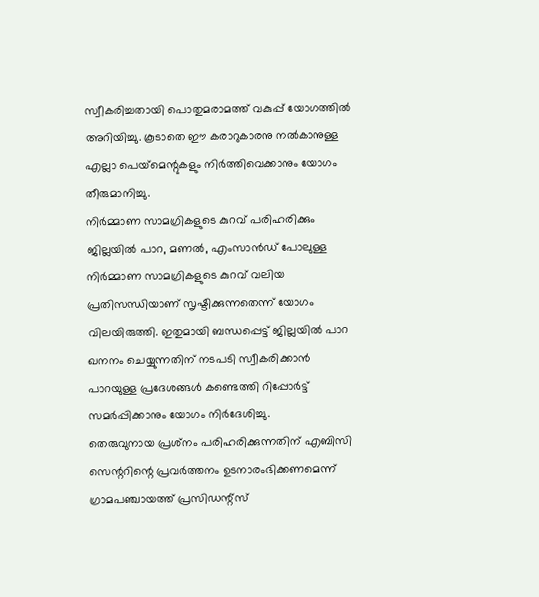സ്വീകരിച്ചതായി പൊതുമരാമത്ത് വകുപ്പ് യോഗത്തില്‍ അറിയിച്ചു. കൂടാതെ ഈ കരാറുകാരനു നല്‍കാനുള്ള എല്ലാ പെയ്‌മെന്റുകളും നിര്‍ത്തിവെക്കാനും യോഗം തീരുമാനിച്ചു.
നിര്‍മ്മാണ സാമഗ്രികളുടെ കുറവ് പരിഹരിക്കും
ജില്ലയില്‍ പാറ, മണല്‍, എംസാന്‍ഡ് പോലുള്ള നിര്‍മ്മാണ സാമഗ്രികളുടെ കുറവ് വലിയ പ്രതിസന്ധിയാണ് സൃഷ്ടിക്കുന്നതെന്ന് യോഗം വിലയിരുത്തി. ഇതുമായി ബന്ധപ്പെട്ട് ജില്ലയില്‍ പാറ ഖനനം ചെയ്യുന്നതിന് നടപടി സ്വീകരിക്കാന്‍ പാറയുള്ള പ്രദേശങ്ങള്‍ കണ്ടെത്തി റിപ്പോര്‍ട്ട് സമര്‍പ്പിക്കാനും യോഗം നിര്‍ദേശിച്ചു.
തെരുവുനായ പ്രശ്‌നം പരിഹരിക്കുന്നതിന് എബിസി സെന്ററിന്റെ പ്രവര്‍ത്തനം ഉടനാരംഭിക്കണമെന്ന് ഗ്രാമപഞ്ചായത്ത് പ്രസിഡന്റ്‌സ്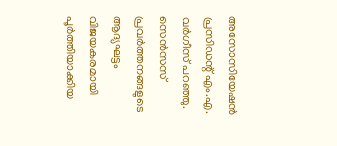അസോസിയേഷന്‍ പ്രസിഡന്റ് എം.എ. വര്‍ഗീസ് പറഞ്ഞു.
സെന്‍സസ് പ്രവര്‍ത്തനങ്ങളുടെ ആദ്യഘട്ടം വിജയകരമായി പൂര്‍ത്തിയാക്കിയ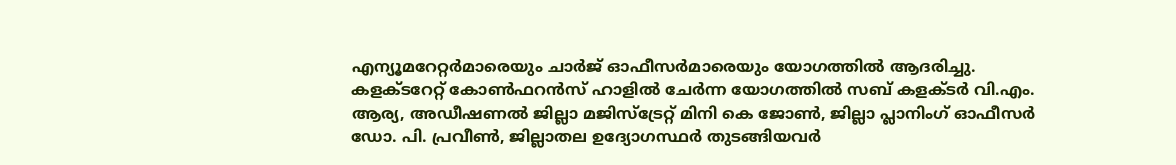എന്യൂമറേറ്റര്‍മാരെയും ചാര്‍ജ് ഓഫീസര്‍മാരെയും യോഗത്തില്‍ ആദരിച്ചു.
കളക്ടറേറ്റ് കോണ്‍ഫറന്‍സ് ഹാളില്‍ ചേര്‍ന്ന യോഗത്തില്‍ സബ് കളക്ടര്‍ വി.എം. ആര്യ, അഡീഷണല്‍ ജില്ലാ മജിസ്‌ട്രേറ്റ് മിനി കെ ജോണ്‍, ജില്ലാ പ്ലാനിംഗ് ഓഫീസര്‍ ഡോ. പി. പ്രവീണ്‍, ജില്ലാതല ഉദ്യോഗസ്ഥര്‍ തുടങ്ങിയവര്‍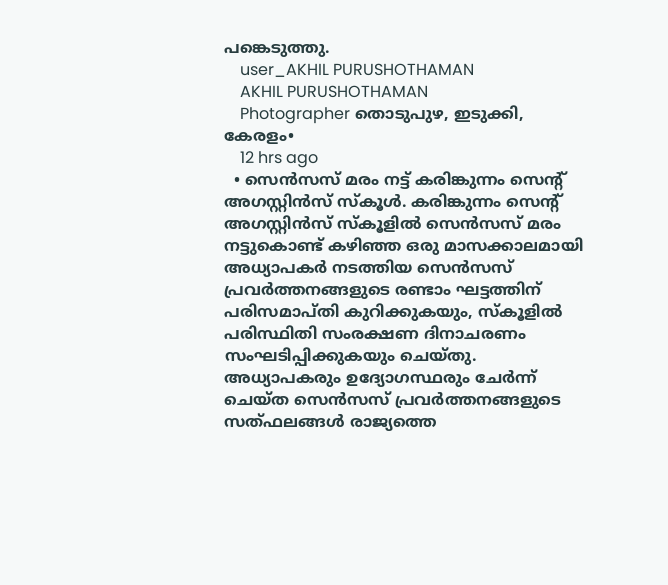പങ്കെടുത്തു.
    user_AKHIL PURUSHOTHAMAN
    AKHIL PURUSHOTHAMAN
    Photographer തൊടുപുഴ, ഇടുക്കി, കേരളം•
    12 hrs ago
  • സെൻസസ് മരം നട്ട് കരിങ്കുന്നം സെന്റ് അഗസ്റ്റിൻസ് സ്കൂൾ. കരിങ്കുന്നം സെന്റ് അഗസ്റ്റിൻസ് സ്കൂളിൽ സെൻസസ് മരം നട്ടുകൊണ്ട് കഴിഞ്ഞ ഒരു മാസക്കാലമായി അധ്യാപകർ നടത്തിയ സെൻസസ് പ്രവർത്തനങ്ങളുടെ രണ്ടാം ഘട്ടത്തിന് പരിസമാപ്തി കുറിക്കുകയും, സ്കൂളിൽ പരിസ്ഥിതി സംരക്ഷണ ദിനാചരണം സംഘടിപ്പിക്കുകയും ചെയ്തു. അധ്യാപകരും ഉദ്യോഗസ്ഥരും ചേർന്ന് ചെയ്ത സെൻസസ് പ്രവർത്തനങ്ങളുടെ സത്ഫലങ്ങൾ രാജ്യത്തെ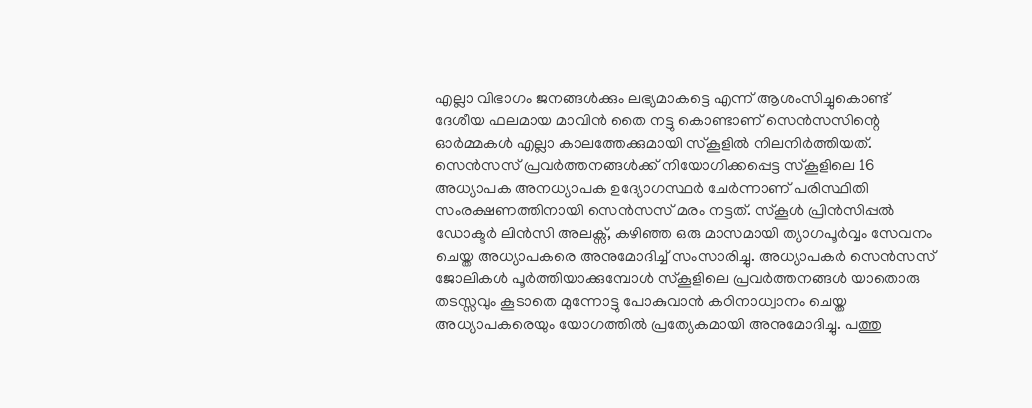എല്ലാ വിഭാഗം ജനങ്ങൾക്കും ലഭ്യമാകട്ടെ എന്ന് ആശംസിച്ചുകൊണ്ട് ദേശീയ ഫലമായ മാവിൻ തൈ നട്ടു കൊണ്ടാണ് സെൻസസിന്റെ ഓർമ്മകൾ എല്ലാ കാലത്തേക്കുമായി സ്കൂളിൽ നിലനിർത്തിയത്. സെൻസസ് പ്രവർത്തനങ്ങൾക്ക് നിയോഗിക്കപ്പെട്ട സ്കൂളിലെ 16 അധ്യാപക അനധ്യാപക ഉദ്യോഗസ്ഥർ ചേർന്നാണ് പരിസ്ഥിതി സംരക്ഷണത്തിനായി സെൻസസ് മരം നട്ടത്. സ്കൂൾ പ്രിൻസിപ്പൽ ഡോക്ടർ ലിൻസി അലക്സ്, കഴിഞ്ഞ ഒരു മാസമായി ത്യാഗപൂർവ്വം സേവനം ചെയ്ത അധ്യാപകരെ അനുമോദിച്ച് സംസാരിച്ചു. അധ്യാപകർ സെൻസസ് ജോലികൾ പൂർത്തിയാക്കുമ്പോൾ സ്കൂളിലെ പ്രവർത്തനങ്ങൾ യാതൊരു തടസ്സവും കൂടാതെ മുന്നോട്ടു പോകുവാൻ കഠിനാധ്വാനം ചെയ്ത അധ്യാപകരെയും യോഗത്തിൽ പ്രത്യേകമായി അനുമോദിച്ചു. പത്തു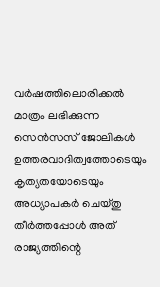വർഷത്തിലൊരിക്കൽ മാത്രം ലഭിക്കുന്ന സെൻസസ് ജോലികൾ ഉത്തരവാദിത്വത്തോടെയും കൃത്യതയോടെയും അധ്യാപകർ ചെയ്തു തീർത്തപ്പോൾ അത് രാജ്യത്തിന്റെ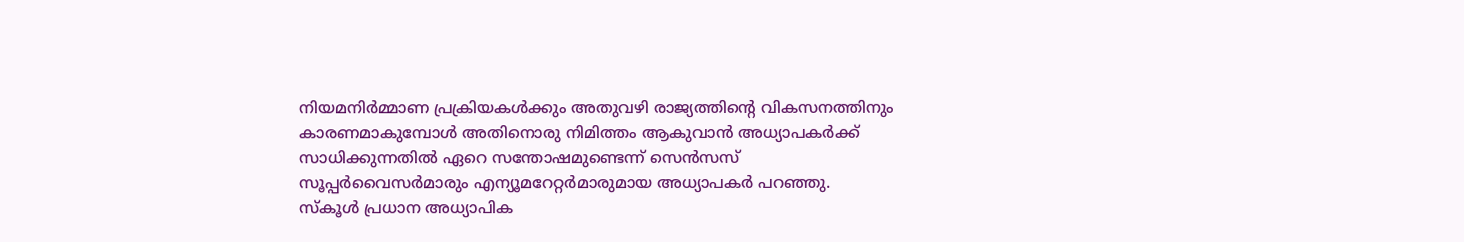നിയമനിർമ്മാണ പ്രക്രിയകൾക്കും അതുവഴി രാജ്യത്തിന്റെ വികസനത്തിനും കാരണമാകുമ്പോൾ അതിനൊരു നിമിത്തം ആകുവാൻ അധ്യാപകർക്ക് സാധിക്കുന്നതിൽ ഏറെ സന്തോഷമുണ്ടെന്ന് സെൻസസ് സൂപ്പർവൈസർമാരും എന്യൂമറേറ്റർമാരുമായ അധ്യാപകർ പറഞ്ഞു. സ്കൂൾ പ്രധാന അധ്യാപിക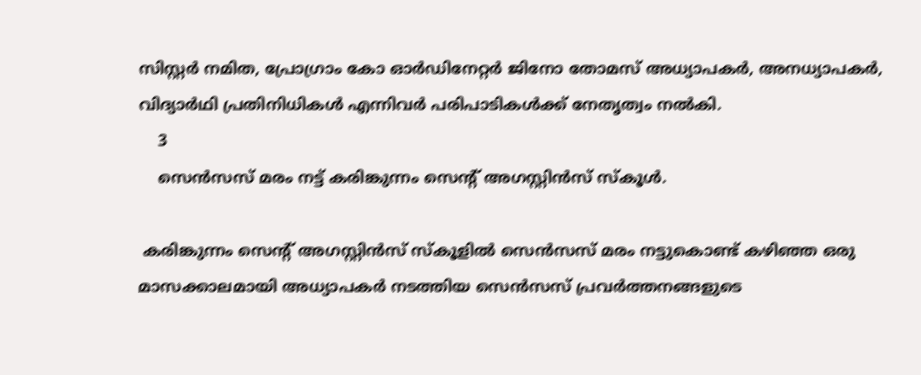സിസ്റ്റർ നമിത, പ്രോഗ്രാം കോ ഓർഡിനേറ്റർ ജിനോ തോമസ് അധ്യാപകർ, അനധ്യാപകർ, വിദ്യാർഥി പ്രതിനിധികൾ എന്നിവർ പരിപാടികൾക്ക് നേതൃത്വം നൽകി.
    3
    സെൻസസ് മരം നട്ട് കരിങ്കുന്നം സെന്റ് അഗസ്റ്റിൻസ് സ്കൂൾ.

 കരിങ്കുന്നം സെന്റ് അഗസ്റ്റിൻസ് സ്കൂളിൽ സെൻസസ് മരം നട്ടുകൊണ്ട് കഴിഞ്ഞ ഒരു മാസക്കാലമായി അധ്യാപകർ നടത്തിയ സെൻസസ് പ്രവർത്തനങ്ങളുടെ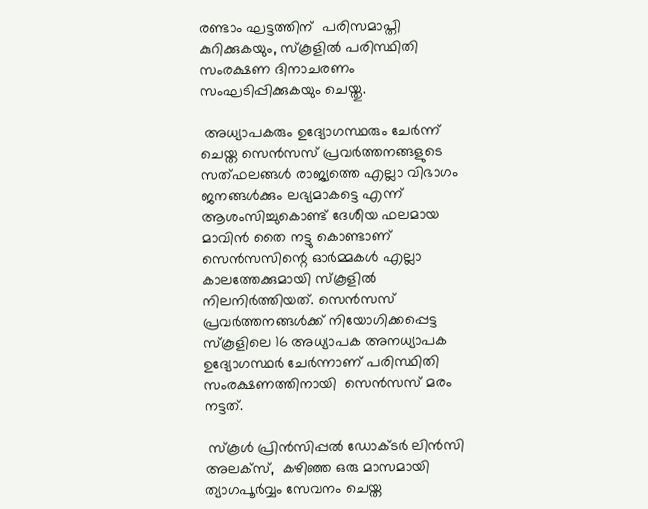രണ്ടാം ഘട്ടത്തിന്  പരിസമാപ്തി കുറിക്കുകയും, സ്കൂളിൽ പരിസ്ഥിതി സംരക്ഷണ ദിനാചരണം സംഘടിപ്പിക്കുകയും ചെയ്തു.

 അധ്യാപകരും ഉദ്യോഗസ്ഥരും ചേർന്ന് ചെയ്ത സെൻസസ് പ്രവർത്തനങ്ങളുടെ സത്ഫലങ്ങൾ രാജ്യത്തെ എല്ലാ വിഭാഗം ജനങ്ങൾക്കും ലഭ്യമാകട്ടെ എന്ന് ആശംസിച്ചുകൊണ്ട് ദേശീയ ഫലമായ മാവിൻ തൈ നട്ടു കൊണ്ടാണ് സെൻസസിന്റെ ഓർമ്മകൾ എല്ലാ കാലത്തേക്കുമായി സ്കൂളിൽ നിലനിർത്തിയത്. സെൻസസ് പ്രവർത്തനങ്ങൾക്ക് നിയോഗിക്കപ്പെട്ട സ്കൂളിലെ 16 അധ്യാപക അനധ്യാപക ഉദ്യോഗസ്ഥർ ചേർന്നാണ് പരിസ്ഥിതി സംരക്ഷണത്തിനായി  സെൻസസ് മരം നട്ടത്.

 സ്കൂൾ പ്രിൻസിപ്പൽ ഡോക്ടർ ലിൻസി അലക്സ്,  കഴിഞ്ഞ ഒരു മാസമായി ത്യാഗപൂർവ്വം സേവനം ചെയ്ത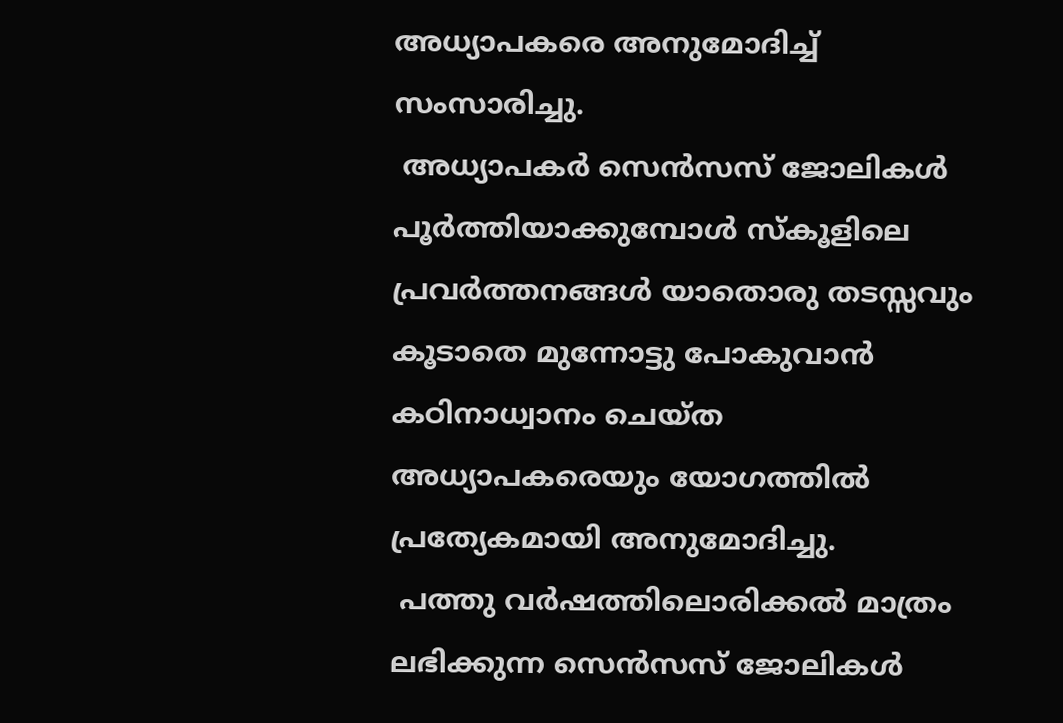അധ്യാപകരെ അനുമോദിച്ച് സംസാരിച്ചു.
 അധ്യാപകർ സെൻസസ് ജോലികൾ പൂർത്തിയാക്കുമ്പോൾ സ്കൂളിലെ പ്രവർത്തനങ്ങൾ യാതൊരു തടസ്സവും കൂടാതെ മുന്നോട്ടു പോകുവാൻ കഠിനാധ്വാനം ചെയ്ത അധ്യാപകരെയും യോഗത്തിൽ പ്രത്യേകമായി അനുമോദിച്ചു.
 പത്തു വർഷത്തിലൊരിക്കൽ മാത്രം ലഭിക്കുന്ന സെൻസസ് ജോലികൾ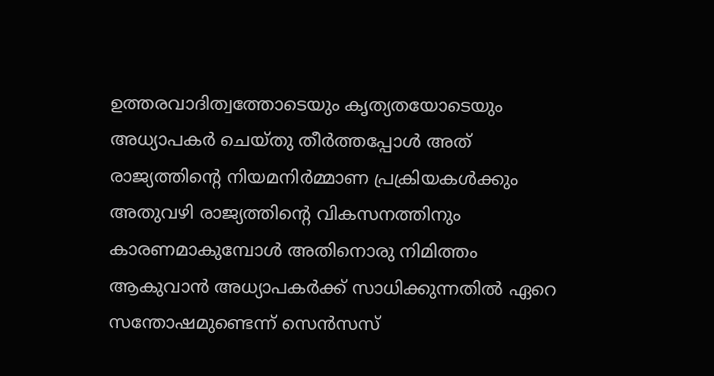ഉത്തരവാദിത്വത്തോടെയും കൃത്യതയോടെയും അധ്യാപകർ ചെയ്തു തീർത്തപ്പോൾ അത് രാജ്യത്തിന്റെ നിയമനിർമ്മാണ പ്രക്രിയകൾക്കും അതുവഴി രാജ്യത്തിന്റെ വികസനത്തിനും കാരണമാകുമ്പോൾ അതിനൊരു നിമിത്തം ആകുവാൻ അധ്യാപകർക്ക് സാധിക്കുന്നതിൽ ഏറെ സന്തോഷമുണ്ടെന്ന് സെൻസസ്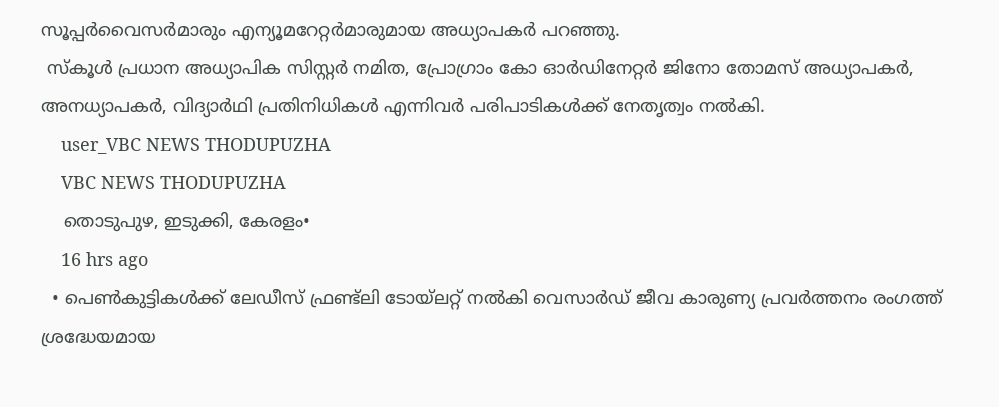സൂപ്പർവൈസർമാരും എന്യൂമറേറ്റർമാരുമായ അധ്യാപകർ പറഞ്ഞു.
 സ്കൂൾ പ്രധാന അധ്യാപിക സിസ്റ്റർ നമിത, പ്രോഗ്രാം കോ ഓർഡിനേറ്റർ ജിനോ തോമസ് അധ്യാപകർ, അനധ്യാപകർ, വിദ്യാർഥി പ്രതിനിധികൾ എന്നിവർ പരിപാടികൾക്ക് നേതൃത്വം നൽകി.
    user_VBC NEWS THODUPUZHA
    VBC NEWS THODUPUZHA
    തൊടുപുഴ, ഇടുക്കി, കേരളം•
    16 hrs ago
  • പെൺകുട്ടികൾക്ക് ലേഡീസ് ഫ്രണ്ട്ലി ടോയ്ലറ്റ് നൽകി വെസാർഡ് ജീവ കാരുണ്യ പ്രവർത്തനം രംഗത്ത് ശ്രദ്ധേയമായ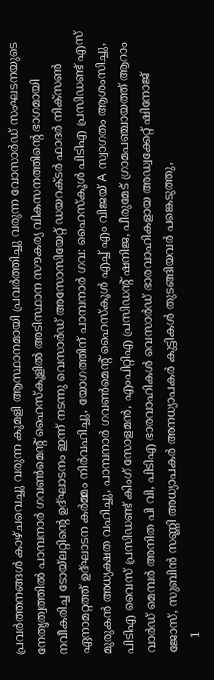പ്രവർത്തനങ്ങൾ കാഴ്ചവെച്ചു വരുന്ന കുമളി ആസ്ഥാനമായി പ്രവർത്തിച്ചു വരുന്ന വോസാർഡ് സംഘടനയുടെ നേതൃത്വത്തിൽ പാമ്പനാർ ഗവൺമെന്റ് ഹൈസ്കൂളിൽ അടിസ്ഥാന സൗകര്യ വികസനത്തിന്റെ ഭാഗമായി നവീകരിച്ച ടോയ്‌ലറ്റിന്റെ ഉദ്ഘാടനം ഇന്ന് നടന്നു വെസാർഡ് അസോസിയേറ്റ് ഡയറക്ടർ ഫാദർ നിക്സൺ ഏനാമറ്റത്ത് ഉദ്ഘാടന കർമ്മം നിർവഹിച്ചു, യോഗത്തിന് പാമ്പനാർ ഗവ: ഹൈസ്കൂൾ പിടിഎ പ്രസിഡണ്ട് എസ് മുരുകൻ അധ്യക്ഷത വഹിച്ചു, പാമ്പനാർ ഗവൺമെന്റ് ഹൈസ്കൂൾ എച്ച് എം വിജയ് A സ്വാഗതം ആശംസിച്ചു, പിടിഎ വൈസ് പ്രസിഡണ്ട് കിംഗ് സോളമൻ, എംപിറ്റിഎ പ്രസിഡന്റ് ഷനിജ, പീരുമേട് ഗ്രാമപഞ്ചായത്ത് ആറാം വാർഡ് മെമ്പർ അനിത പി വി, പിടിഎ ഭാരവാഹികൾ വെസാർഡ് ഭാരവാഹികളായ അഡ്വക്കേറ്റ് ഷിനോജ് ജോസ്, സുബിൻ സണ്ണി അധ്യാപകർ അനധ്യാപകർ കുട്ടികൾ തുടങ്ങിയവർ പങ്കെടുത്തു,
    1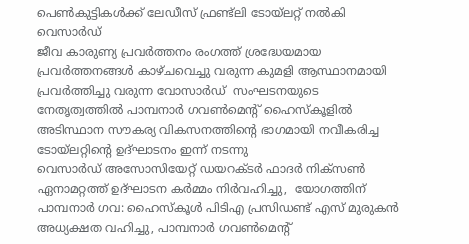പെൺകുട്ടികൾക്ക് ലേഡീസ് ഫ്രണ്ട്ലി ടോയ്ലറ്റ് നൽകി വെസാർഡ്
ജീവ കാരുണ്യ പ്രവർത്തനം രംഗത്ത് ശ്രദ്ധേയമായ പ്രവർത്തനങ്ങൾ കാഴ്ചവെച്ചു വരുന്ന കുമളി ആസ്ഥാനമായി പ്രവർത്തിച്ചു വരുന്ന വോസാർഡ്  സംഘടനയുടെ നേതൃത്വത്തിൽ പാമ്പനാർ ഗവൺമെന്റ് ഹൈസ്കൂളിൽ അടിസ്ഥാന സൗകര്യ വികസനത്തിന്റെ ഭാഗമായി നവീകരിച്ച ടോയ്‌ലറ്റിന്റെ ഉദ്ഘാടനം ഇന്ന് നടന്നു
വെസാർഡ് അസോസിയേറ്റ് ഡയറക്ടർ ഫാദർ നിക്സൺ ഏനാമറ്റത്ത് ഉദ്ഘാടന കർമ്മം നിർവഹിച്ചു,  യോഗത്തിന് പാമ്പനാർ ഗവ: ഹൈസ്കൂൾ പിടിഎ പ്രസിഡണ്ട് എസ് മുരുകൻ അധ്യക്ഷത വഹിച്ചു, പാമ്പനാർ ഗവൺമെന്റ്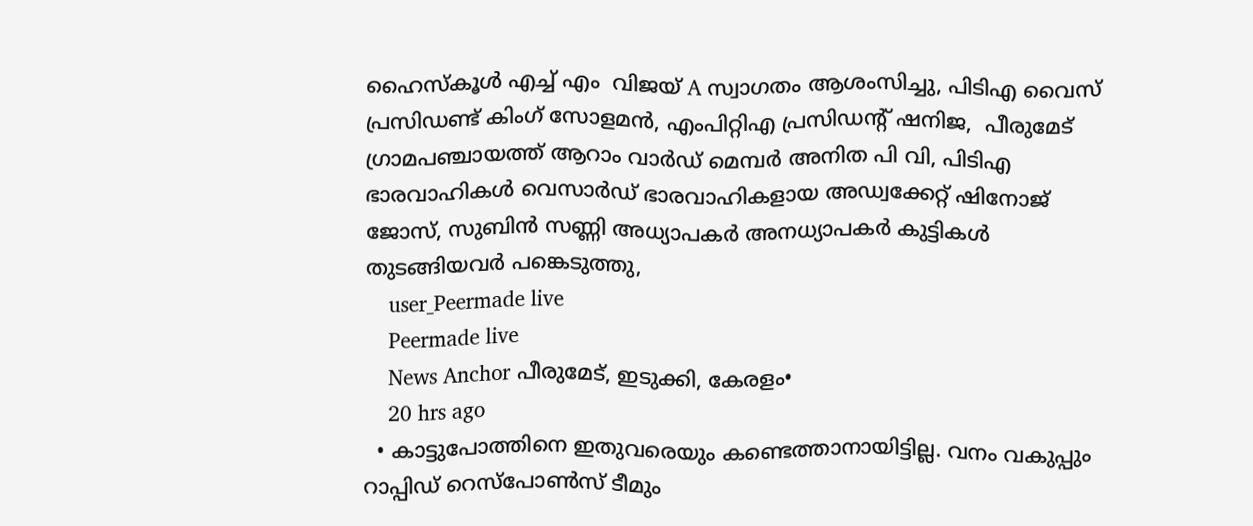ഹൈസ്കൂൾ എച്ച് എം  വിജയ് A സ്വാഗതം ആശംസിച്ചു, പിടിഎ വൈസ് പ്രസിഡണ്ട് കിംഗ് സോളമൻ, എംപിറ്റിഎ പ്രസിഡന്റ് ഷനിജ,  പീരുമേട് ഗ്രാമപഞ്ചായത്ത് ആറാം വാർഡ് മെമ്പർ അനിത പി വി, പിടിഎ ഭാരവാഹികൾ വെസാർഡ് ഭാരവാഹികളായ അഡ്വക്കേറ്റ് ഷിനോജ് ജോസ്, സുബിൻ സണ്ണി അധ്യാപകർ അനധ്യാപകർ കുട്ടികൾ തുടങ്ങിയവർ പങ്കെടുത്തു,
    user_Peermade live
    Peermade live
    News Anchor പീരുമേട്, ഇടുക്കി, കേരളം•
    20 hrs ago
  • കാട്ടുപോത്തിനെ ഇതുവരെയും കണ്ടെത്താനായിട്ടില്ല. വനം വകുപ്പും റാപ്പിഡ് റെസ്പോൺസ് ടീമും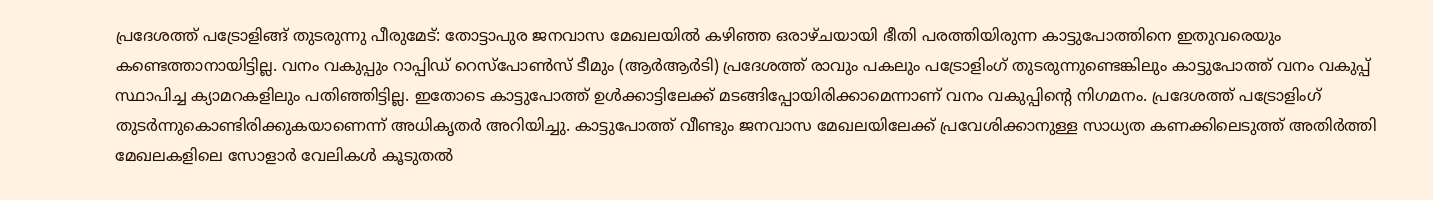പ്രദേശത്ത് പട്രോളിങ്ങ് തുടരുന്നു പീരുമേട്: തോട്ടാപുര ജനവാസ മേഖലയിൽ കഴിഞ്ഞ ഒരാഴ്ചയായി ഭീതി പരത്തിയിരുന്ന കാട്ടുപോത്തിനെ ഇതുവരെയും കണ്ടെത്താനായിട്ടില്ല. വനം വകുപ്പും റാപ്പിഡ് റെസ്പോൺസ് ടീമും (ആർആർടി) പ്രദേശത്ത് രാവും പകലും പട്രോളിംഗ് തുടരുന്നുണ്ടെങ്കിലും കാട്ടുപോത്ത് വനം വകുപ്പ് സ്ഥാപിച്ച ക്യാമറകളിലും പതിഞ്ഞിട്ടില്ല. ഇതോടെ കാട്ടുപോത്ത് ഉൾക്കാട്ടിലേക്ക് മടങ്ങിപ്പോയിരിക്കാമെന്നാണ് വനം വകുപ്പിന്റെ നിഗമനം. പ്രദേശത്ത് പട്രോളിംഗ് തുടർന്നുകൊണ്ടിരിക്കുകയാണെന്ന് അധികൃതർ അറിയിച്ചു. കാട്ടുപോത്ത് വീണ്ടും ജനവാസ മേഖലയിലേക്ക് പ്രവേശിക്കാനുള്ള സാധ്യത കണക്കിലെടുത്ത് അതിർത്തി മേഖലകളിലെ സോളാർ വേലികൾ കൂടുതൽ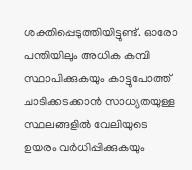ശക്തിപ്പെടുത്തിയിട്ടുണ്ട്. ഓരോ പന്തിയിലും അധിക കമ്പി സ്ഥാപിക്കുകയും കാട്ടുപോത്ത് ചാടിക്കടക്കാൻ സാധ്യതയുള്ള സ്ഥലങ്ങളിൽ വേലിയുടെ ഉയരം വർധിപ്പിക്കുകയും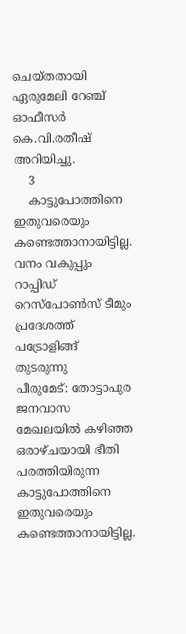ചെയ്തതായി ഏരുമേലി റേഞ്ച് ഓഫീസർ കെ.വി.രതീഷ് അറിയിച്ചു.
    3
    കാട്ടുപോത്തിനെ ഇതുവരെയും കണ്ടെത്താനായിട്ടില്ല. വനം വകുപ്പും റാപ്പിഡ് റെസ്പോൺസ് ടീമും  പ്രദേശത്ത് പട്രോളിങ്ങ് തുടരുന്നു
പീരുമേട്: തോട്ടാപുര ജനവാസ മേഖലയിൽ കഴിഞ്ഞ ഒരാഴ്ചയായി ഭീതി പരത്തിയിരുന്ന  കാട്ടുപോത്തിനെ ഇതുവരെയും കണ്ടെത്താനായിട്ടില്ല.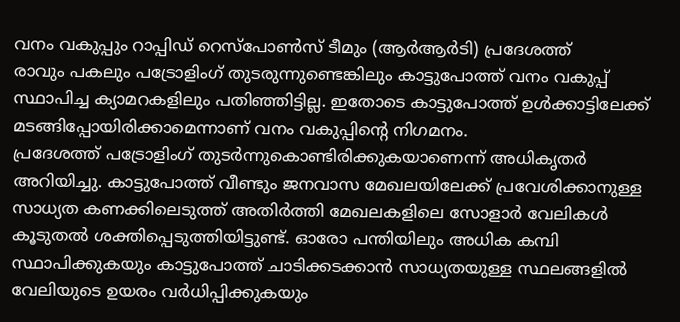വനം വകുപ്പും റാപ്പിഡ് റെസ്പോൺസ് ടീമും (ആർആർടി) പ്രദേശത്ത്
രാവും പകലും പട്രോളിംഗ് തുടരുന്നുണ്ടെങ്കിലും കാട്ടുപോത്ത് വനം വകുപ്പ് സ്ഥാപിച്ച ക്യാമറകളിലും പതിഞ്ഞിട്ടില്ല. ഇതോടെ കാട്ടുപോത്ത് ഉൾക്കാട്ടിലേക്ക് മടങ്ങിപ്പോയിരിക്കാമെന്നാണ് വനം വകുപ്പിന്റെ നിഗമനം.
പ്രദേശത്ത് പട്രോളിംഗ് തുടർന്നുകൊണ്ടിരിക്കുകയാണെന്ന് അധികൃതർ അറിയിച്ചു. കാട്ടുപോത്ത് വീണ്ടും ജനവാസ മേഖലയിലേക്ക് പ്രവേശിക്കാനുള്ള സാധ്യത കണക്കിലെടുത്ത് അതിർത്തി മേഖലകളിലെ സോളാർ വേലികൾ കൂടുതൽ ശക്തിപ്പെടുത്തിയിട്ടുണ്ട്. ഓരോ പന്തിയിലും അധിക കമ്പി സ്ഥാപിക്കുകയും കാട്ടുപോത്ത് ചാടിക്കടക്കാൻ സാധ്യതയുള്ള സ്ഥലങ്ങളിൽ വേലിയുടെ ഉയരം വർധിപ്പിക്കുകയും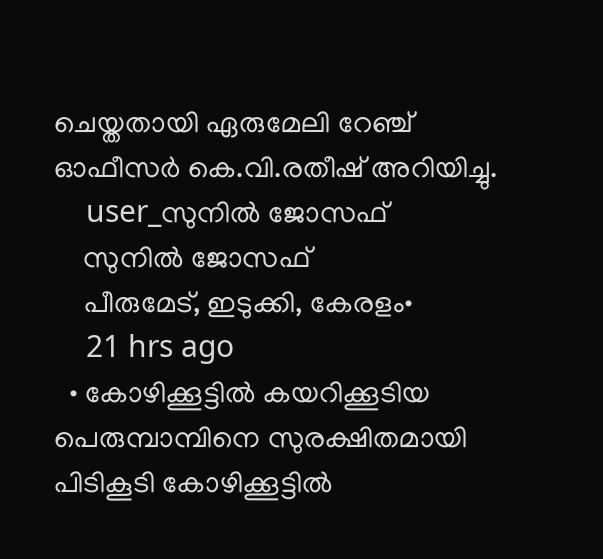ചെയ്തതായി ഏരുമേലി റേഞ്ച് ഓഫീസർ കെ.വി.രതീഷ് അറിയിച്ചു.
    user_സുനിൽ ജോസഫ്
    സുനിൽ ജോസഫ്
    പീരുമേട്, ഇടുക്കി, കേരളം•
    21 hrs ago
  • കോഴിക്കൂട്ടിൽ കയറിക്കൂടിയ പെരുമ്പാമ്പിനെ സുരക്ഷിതമായി പിടികൂടി കോഴിക്കൂട്ടിൽ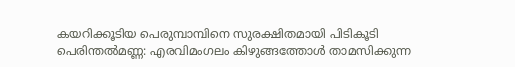കയറിക്കൂടിയ പെരുമ്പാമ്പിനെ സുരക്ഷിതമായി പിടികൂടി പെരിന്തൽമണ്ണ: എരവിമംഗലം കിഴുങ്ങത്തോൾ താമസിക്കുന്ന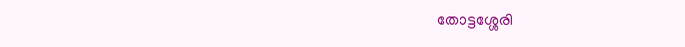തോട്ടശ്ശേരി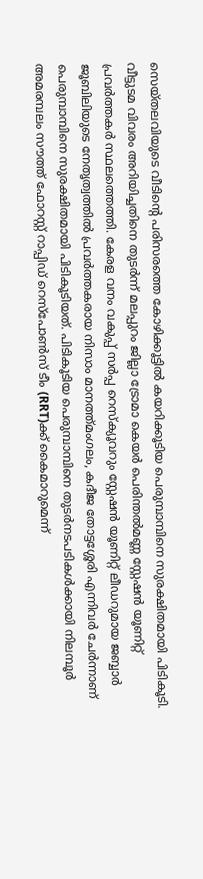സെയ്തലവിയുടെ വീടിന്റെ പരിസരത്തെ കോഴിക്കൂട്ടിൽ കയറിക്കൂടിയ പെരുമ്പാമ്പിനെ സുരക്ഷിതമായി പിടികൂടി. വീട്ടുടമ വിവരം അറിയിച്ചതിനെ തുടർന്ന് മലപ്പുറം ജില്ലാ ട്രോമാ കെയർ പെരിന്തൽമണ്ണ സ്റ്റേഷൻ യൂണിറ്റ് പ്രവർത്തകർ സ്ഥലത്തെത്തി. കേരള വനം വകുപ്പ് സർപ്പ റെസ്ക്യൂവറും സ്റ്റേഷൻ യൂണിറ്റ് ലീഡറുമായ ജബ്ബാർ ജൂബിലിയുടെ നേതൃത്വത്തിൽ പ്രവർത്തകരായ നിസാം മാനത്ത്മംഗലം, കദീജ തോട്ടശ്ശേരി എന്നിവർ ചേർന്നാണ് പെരുമ്പാമ്പിനെ സുരക്ഷിതമായി പിടികൂടിയത്. പിടികൂടിയ പെരുമ്പാമ്പിനെ തുടർനടപടികൾക്കായി നിലമ്പൂർ അമരമ്പലം സൗത്ത് ഫോറസ്റ്റ് റാപ്പിഡ് റെസ്‌പോൺസ് ടീം (RRT)ക്ക് കൈമാറുമെന്ന്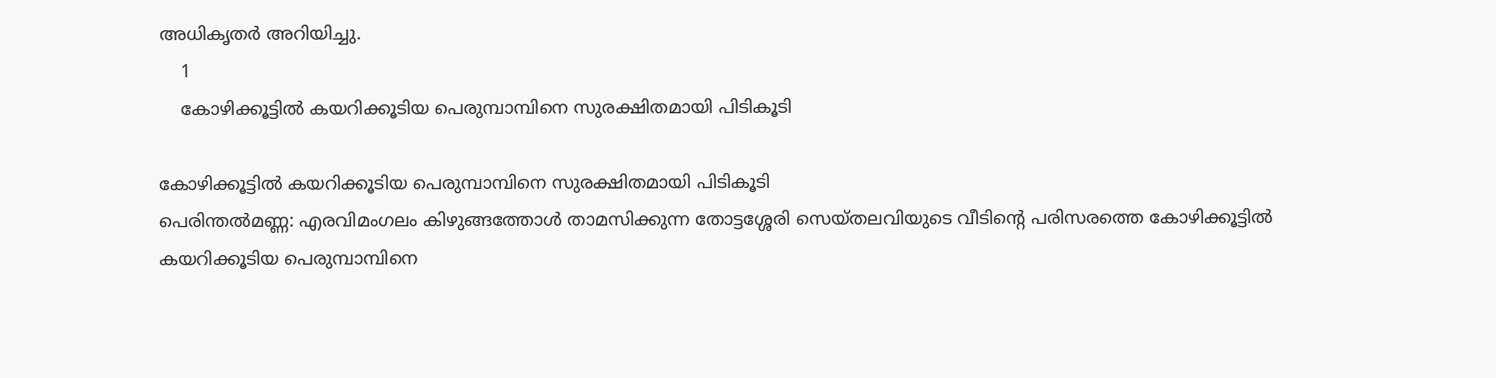അധികൃതർ അറിയിച്ചു.
    1
    കോഴിക്കൂട്ടിൽ കയറിക്കൂടിയ പെരുമ്പാമ്പിനെ സുരക്ഷിതമായി പിടികൂടി

കോഴിക്കൂട്ടിൽ കയറിക്കൂടിയ പെരുമ്പാമ്പിനെ സുരക്ഷിതമായി പിടികൂടി
പെരിന്തൽമണ്ണ: എരവിമംഗലം കിഴുങ്ങത്തോൾ താമസിക്കുന്ന തോട്ടശ്ശേരി സെയ്തലവിയുടെ വീടിന്റെ പരിസരത്തെ കോഴിക്കൂട്ടിൽ കയറിക്കൂടിയ പെരുമ്പാമ്പിനെ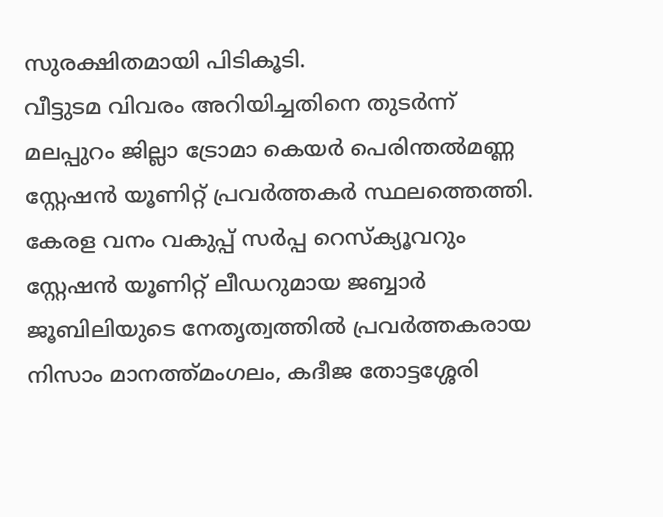സുരക്ഷിതമായി പിടികൂടി.
വീട്ടുടമ വിവരം അറിയിച്ചതിനെ തുടർന്ന് മലപ്പുറം ജില്ലാ ട്രോമാ കെയർ പെരിന്തൽമണ്ണ സ്റ്റേഷൻ യൂണിറ്റ് പ്രവർത്തകർ സ്ഥലത്തെത്തി. കേരള വനം വകുപ്പ് സർപ്പ റെസ്ക്യൂവറും സ്റ്റേഷൻ യൂണിറ്റ് ലീഡറുമായ ജബ്ബാർ ജൂബിലിയുടെ നേതൃത്വത്തിൽ പ്രവർത്തകരായ നിസാം മാനത്ത്മംഗലം, കദീജ തോട്ടശ്ശേരി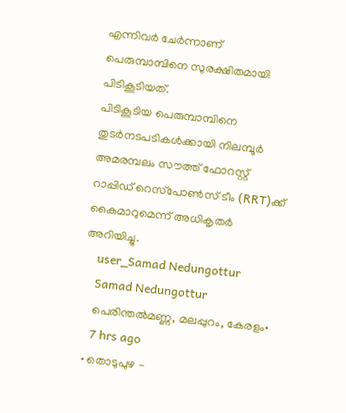എന്നിവർ ചേർന്നാണ് പെരുമ്പാമ്പിനെ സുരക്ഷിതമായി പിടികൂടിയത്.
പിടികൂടിയ പെരുമ്പാമ്പിനെ തുടർനടപടികൾക്കായി നിലമ്പൂർ അമരമ്പലം സൗത്ത് ഫോറസ്റ്റ് റാപ്പിഡ് റെസ്‌പോൺസ് ടീം (RRT)ക്ക് കൈമാറുമെന്ന് അധികൃതർ അറിയിച്ചു.
    user_Samad Nedungottur
    Samad Nedungottur
    പെരിന്തൽമണ്ണ, മലപ്പുറം, കേരളം•
    7 hrs ago
  • തൊടുപുഴ -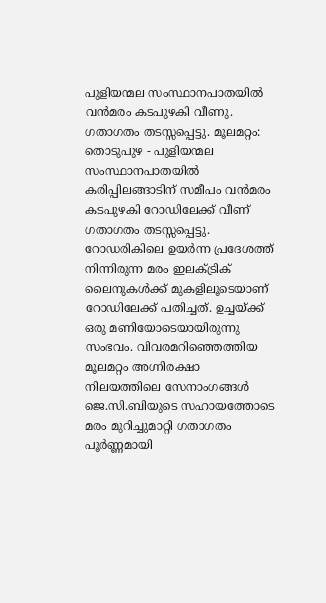പുളിയന്മല സംസ്ഥാനപാതയിൽ വൻമരം കടപുഴകി വീണു. ഗതാഗതം തടസ്സപ്പെട്ടു. മൂലമറ്റം: തൊടുപുഴ - പുളിയന്മല സംസ്ഥാനപാതയിൽ കരിപ്പിലങ്ങാടിന് സമീപം വൻമരം കടപുഴകി റോഡിലേക്ക് വീണ് ഗതാഗതം തടസ്സപ്പെട്ടു. റോഡരികിലെ ഉയർന്ന പ്രദേശത്ത് നിന്നിരുന്ന മരം ഇലക്ട്രിക് ലൈനുകൾക്ക് മുകളിലൂടെയാണ് റോഡിലേക്ക് പതിച്ചത്. ഉച്ചയ്ക്ക് ഒരു മണിയോടെയായിരുന്നു സംഭവം. വിവരമറിഞ്ഞെത്തിയ മൂലമറ്റം അഗ്നിരക്ഷാ നിലയത്തിലെ സേനാംഗങ്ങൾ ജെ.സി.ബിയുടെ സഹായത്തോടെ മരം മുറിച്ചുമാറ്റി ഗതാഗതം പൂർണ്ണമായി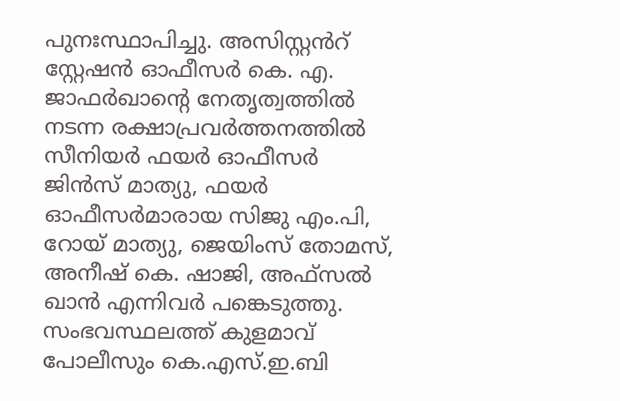പുനഃസ്ഥാപിച്ചു. അസിസ്റ്റൻറ് സ്റ്റേഷൻ ഓഫീസർ കെ. എ. ജാഫർഖാന്റെ നേതൃത്വത്തിൽ നടന്ന രക്ഷാപ്രവർത്തനത്തിൽ സീനിയർ ഫയർ ഓഫീസർ ജിൻസ് മാത്യു, ഫയർ ഓഫീസർമാരായ സിജു എം.പി, റോയ് മാത്യു, ജെയിംസ് തോമസ്, അനീഷ് കെ. ഷാജി, അഫ്സൽ ഖാൻ എന്നിവർ പങ്കെടുത്തു. സംഭവസ്ഥലത്ത് കുളമാവ് പോലീസും കെ.എസ്.ഇ.ബി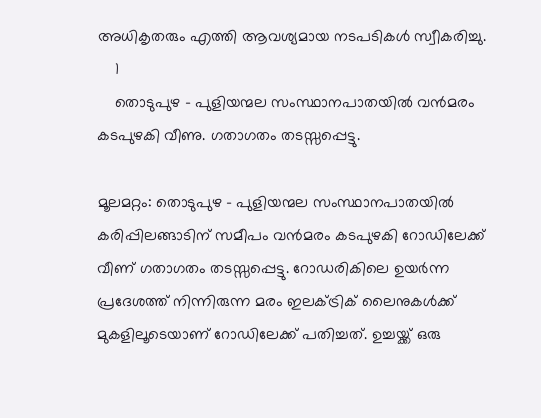അധികൃതരും എത്തി ആവശ്യമായ നടപടികൾ സ്വീകരിച്ചു.
    1
    തൊടുപുഴ - പുളിയന്മല സംസ്ഥാനപാതയിൽ വൻമരം കടപുഴകി വീണു. ഗതാഗതം തടസ്സപ്പെട്ടു.

മൂലമറ്റം: തൊടുപുഴ - പുളിയന്മല സംസ്ഥാനപാതയിൽ കരിപ്പിലങ്ങാടിന് സമീപം വൻമരം കടപുഴകി റോഡിലേക്ക് വീണ് ഗതാഗതം തടസ്സപ്പെട്ടു. റോഡരികിലെ ഉയർന്ന പ്രദേശത്ത് നിന്നിരുന്ന മരം ഇലക്ട്രിക് ലൈനുകൾക്ക് മുകളിലൂടെയാണ് റോഡിലേക്ക് പതിച്ചത്. ഉച്ചയ്ക്ക് ഒരു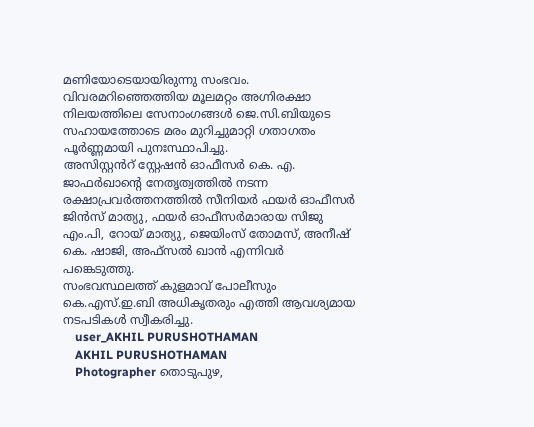മണിയോടെയായിരുന്നു സംഭവം.
വിവരമറിഞ്ഞെത്തിയ മൂലമറ്റം അഗ്നിരക്ഷാ നിലയത്തിലെ സേനാംഗങ്ങൾ ജെ.സി.ബിയുടെ സഹായത്തോടെ മരം മുറിച്ചുമാറ്റി ഗതാഗതം പൂർണ്ണമായി പുനഃസ്ഥാപിച്ചു.
അസിസ്റ്റൻറ് സ്റ്റേഷൻ ഓഫീസർ കെ. എ. ജാഫർഖാന്റെ നേതൃത്വത്തിൽ നടന്ന രക്ഷാപ്രവർത്തനത്തിൽ സീനിയർ ഫയർ ഓഫീസർ ജിൻസ് മാത്യു, ഫയർ ഓഫീസർമാരായ സിജു എം.പി, റോയ് മാത്യു, ജെയിംസ് തോമസ്, അനീഷ് കെ. ഷാജി, അഫ്സൽ ഖാൻ എന്നിവർ പങ്കെടുത്തു.
സംഭവസ്ഥലത്ത് കുളമാവ് പോലീസും കെ.എസ്.ഇ.ബി അധികൃതരും എത്തി ആവശ്യമായ നടപടികൾ സ്വീകരിച്ചു.
    user_AKHIL PURUSHOTHAMAN
    AKHIL PURUSHOTHAMAN
    Photographer തൊടുപുഴ,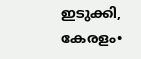ഇടുക്കി, കേരളം•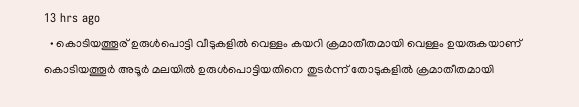13 hrs ago
  • കൊടിയത്തൂര് ഉരുൾപൊട്ടി വീടുകളിൽ വെള്ളം കയറി ക്രമാതീതമായി വെള്ളം ഉയരുകയാണ് കൊടിയത്തൂർ അടൂർ മലയിൽ ഉരുൾപൊട്ടിയതിനെ തുടർന്ന് തോടുകളിൽ ക്രമാതീതമായി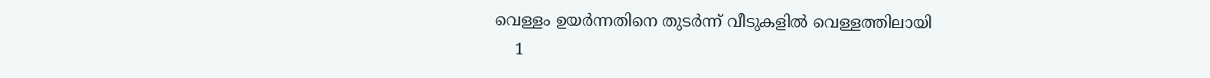വെള്ളം ഉയർന്നതിനെ തുടർന്ന് വീടുകളിൽ വെള്ളത്തിലായി
    1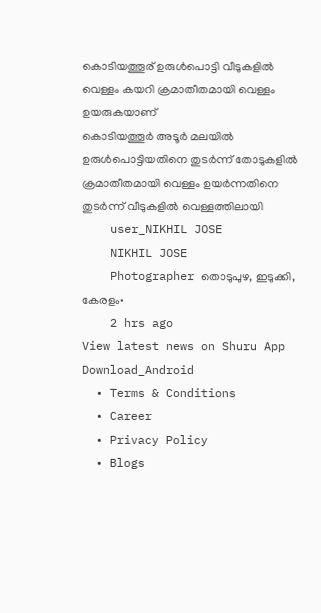കൊടിയത്തൂര് ഉരുൾപൊട്ടി വീടുകളിൽ വെള്ളം കയറി ക്രമാതീതമായി വെള്ളം ഉയരുകയാണ്
കൊടിയത്തൂർ അടൂർ മലയിൽ ഉരുൾപൊട്ടിയതിനെ തുടർന്ന് തോടുകളിൽ ക്രമാതീതമായി വെള്ളം ഉയർന്നതിനെ തുടർന്ന് വീടുകളിൽ വെള്ളത്തിലായി
    user_NIKHIL JOSE
    NIKHIL JOSE
    Photographer തൊടുപുഴ, ഇടുക്കി, കേരളം•
    2 hrs ago
View latest news on Shuru App
Download_Android
  • Terms & Conditions
  • Career
  • Privacy Policy
  • Blogs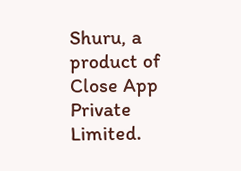Shuru, a product of Close App Private Limited.